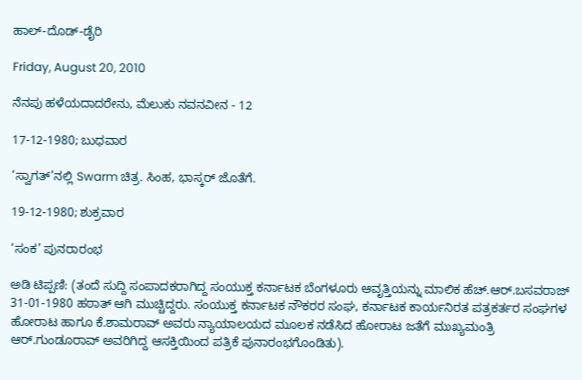ಹಾಲ್-ದೊಡ್-ಡೈರಿ

Friday, August 20, 2010

ನೆನಪು ಹಳೆಯದಾದರೇನು, ಮೆಲುಕು ನವನವೀನ - 12

17-12-1980; ಬುಧವಾರ

‘ಸ್ವಾಗತ್’ನಲ್ಲಿ Swarm ಚಿತ್ರ. ಸಿಂಹ, ಭಾಸ್ಕರ್ ಜೊತೆಗೆ.

19-12-1980; ಶುಕ್ರವಾರ

‘ಸಂಕ’ ಪುನರಾರಂಭ

ಅಡಿ ಟಿಪ್ಪಣಿ: (ತಂದೆ ಸುದ್ದಿ ಸಂಪಾದಕರಾಗಿದ್ದ ಸಂಯುಕ್ತ ಕರ್ನಾಟಕ ಬೆಂಗಳೂರು ಆವೃತ್ತಿಯನ್ನು ಮಾಲಿಕ ಹೆಚ್.ಆರ್.ಬಸವರಾಜ್ 31-01-1980 ಹಠಾತ್ ಆಗಿ ಮುಚ್ಚಿದ್ದರು. ಸಂಯುಕ್ತ ಕರ್ನಾಟಕ ನೌಕರರ ಸಂಘ, ಕರ್ನಾಟಕ ಕಾರ್ಯನಿರತ ಪತ್ರಕರ್ತರ ಸಂಘಗಳ ಹೋರಾಟ ಹಾಗೂ ಕೆ.ಶಾಮರಾವ್ ಅವರು ನ್ಯಾಯಾಲಯದ ಮೂಲಕ ನಡೆಸಿದ ಹೋರಾಟ ಜತೆಗೆ ಮುಖ್ಯಮಂತ್ರಿ ಆರ್.ಗುಂಡೂರಾವ್ ಅವರಿಗಿದ್ದ ಆಸಕ್ತಿಯಿಂದ ಪತ್ರಿಕೆ ಪುನಾರಂಭಗೊಂಡಿತು).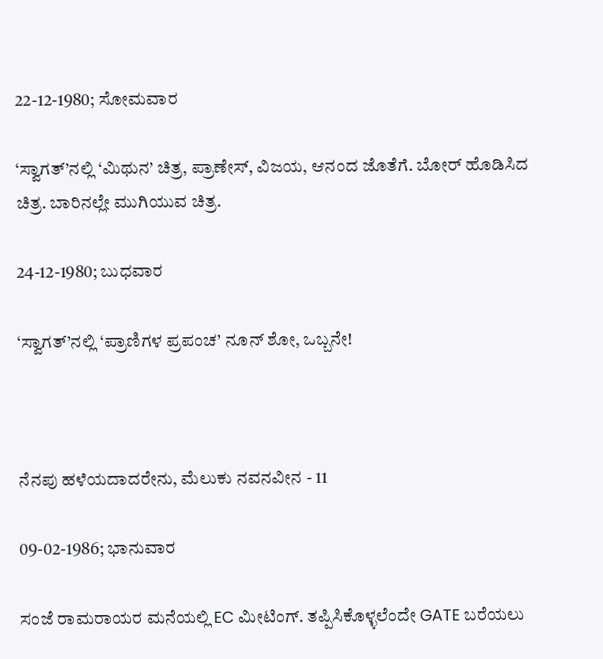22-12-1980; ಸೋಮವಾರ

‘ಸ್ವಾಗತ್’ನಲ್ಲಿ ‘ಮಿಥುನ’ ಚಿತ್ರ, ಪ್ರಾಣೇಸ್, ವಿಜಯ, ಆನಂದ ಜೊತೆಗೆ. ಬೋರ್ ಹೊಡಿಸಿದ ಚಿತ್ರ. ಬಾರಿನಲ್ಲೇ ಮುಗಿಯುವ ಚಿತ್ರ.

24-12-1980; ಬುಧವಾರ

‘ಸ್ವಾಗತ್’ನಲ್ಲಿ ‘ಪ್ರಾಣಿಗಳ ಪ್ರಪಂಚ’ ನೂನ್ ಶೋ, ಒಬ್ಬನೇ!



ನೆನಪು ಹಳೆಯದಾದರೇನು, ಮೆಲುಕು ನವನವೀನ - 11

09-02-1986; ಭಾನುವಾರ

ಸಂಜೆ ರಾಮರಾಯರ ಮನೆಯಲ್ಲಿ EC ಮೀಟಿಂಗ್. ತಪ್ಪಿಸಿಕೊಳ್ಳಲೆಂದೇ GATE ಬರೆಯಲು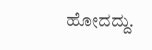ಹೋದದ್ದು.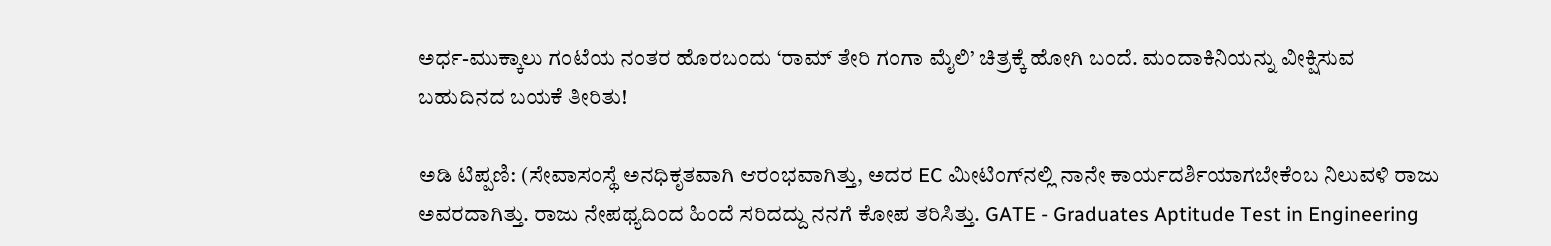ಅರ್ಧ-ಮುಕ್ಕಾಲು ಗಂಟೆಯ ನಂತರ ಹೊರಬಂದು ‘ರಾಮ್ ತೇರಿ ಗಂಗಾ ಮೈಲಿ’ ಚಿತ್ರಕ್ಕೆ ಹೋಗಿ ಬಂದೆ. ಮಂದಾಕಿನಿಯನ್ನು ವೀಕ್ಷಿಸುವ ಬಹುದಿನದ ಬಯಕೆ ತೀರಿತು!

ಅಡಿ ಟಿಪ್ಪಣಿ: (ಸೇವಾಸಂಸ್ಥೆ ಅನಧಿಕೃತವಾಗಿ ಆರಂಭವಾಗಿತ್ತು, ಅದರ EC ಮೀಟಿಂಗ್‍ನಲ್ಲಿ ನಾನೇ ಕಾರ್ಯದರ್ಶಿಯಾಗಬೇಕೆಂಬ ನಿಲುವಳಿ ರಾಜು ಅವರದಾಗಿತ್ತು. ರಾಜು ನೇಪಥ್ಯದಿಂದ ಹಿಂದೆ ಸರಿದದ್ದು ನನಗೆ ಕೋಪ ತರಿಸಿತ್ತು. GATE - Graduates Aptitude Test in Engineering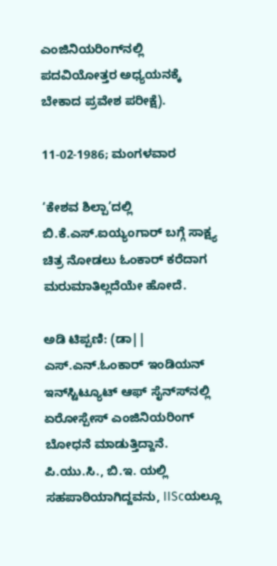ಎಂಜಿನಿಯರಿಂಗ್‍ನಲ್ಲಿ ಪದವಿಯೋತ್ತರ ಅಧ್ಯಯನಕ್ಕೆ ಬೇಕಾದ ಪ್ರವೇಶ ಪರೀಕ್ಷೆ).

11-02-1986; ಮಂಗಳವಾರ

‘ಕೇಶವ ಶಿಲ್ಪಾ’ದಲ್ಲಿ ಬಿ.ಕೆ.ಎಸ್.ಐಯ್ಯಂಗಾರ್ ಬಗ್ಗೆ ಸಾಕ್ಷ್ಯ ಚಿತ್ರ ನೋಡಲು ಓಂಕಾರ್ ಕರೆದಾಗ ಮರುಮಾತಿಲ್ಲದೆಯೇ ಹೋದೆ.

ಅಡಿ ಟಿಪ್ಪಣಿ: (ಡಾ|| ಎಸ್.ಎನ್.ಓಂಕಾರ್ ಇಂಡಿಯನ್ ಇನ್‍ಸ್ಟಿಟ್ಯೂಟ್ ಆಫ್ ಸೈನ್ಸ್‍ನಲ್ಲಿ ಏರೋಸ್ಪೇಸ್ ಎಂಜಿನಿಯರಿಂಗ್ ಬೋಧನೆ ಮಾಡುತ್ತಿದ್ದಾನೆ. ಪಿ.ಯು.ಸಿ., ಬಿ.ಇ. ಯಲ್ಲಿ ಸಹಪಾಠಿಯಾಗಿದ್ದವನು, IIScಯಲ್ಲೂ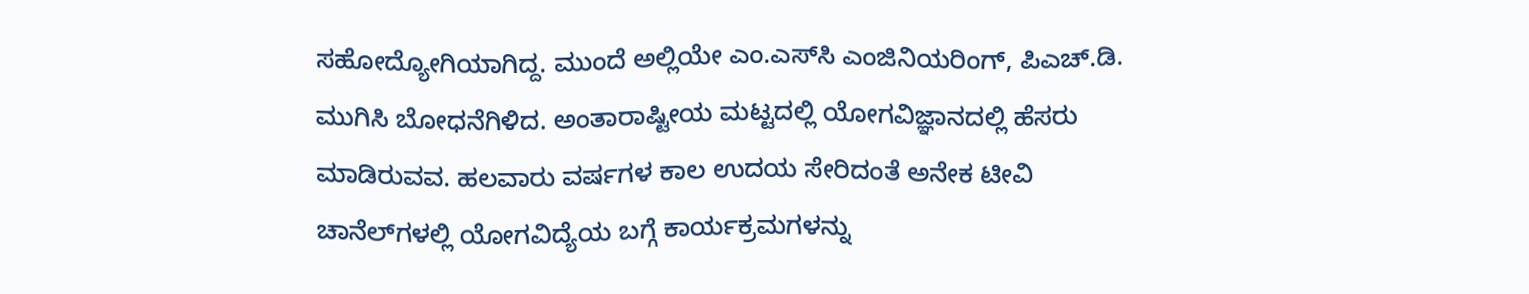ಸಹೋದ್ಯೋಗಿಯಾಗಿದ್ದ. ಮುಂದೆ ಅಲ್ಲಿಯೇ ಎಂ.ಎಸ್‍ಸಿ ಎಂಜಿನಿಯರಿಂಗ್, ಪಿಎಚ್.ಡಿ. ಮುಗಿಸಿ ಬೋಧನೆಗಿಳಿದ. ಅಂತಾರಾಷ್ಟೀಯ ಮಟ್ಟದಲ್ಲಿ ಯೋಗವಿಜ್ಞಾನದಲ್ಲಿ ಹೆಸರು ಮಾಡಿರುವವ. ಹಲವಾರು ವರ್ಷಗಳ ಕಾಲ ಉದಯ ಸೇರಿದಂತೆ ಅನೇಕ ಟೀವಿ ಚಾನೆಲ್‌ಗಳಲ್ಲಿ ಯೋಗವಿದ್ಯೆಯ ಬಗ್ಗೆ ಕಾರ್ಯಕ್ರಮಗಳನ್ನು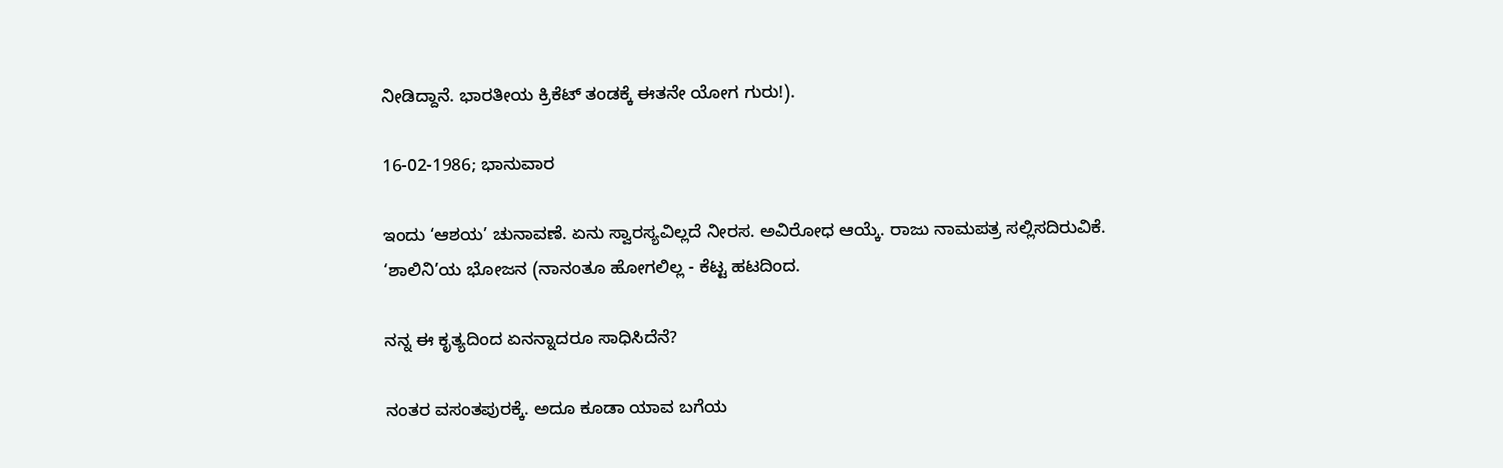ನೀಡಿದ್ದಾನೆ. ಭಾರತೀಯ ಕ್ರಿಕೆಟ್ ತಂಡಕ್ಕೆ ಈತನೇ ಯೋಗ ಗುರು!).

16-02-1986; ಭಾನುವಾರ

ಇಂದು ‘ಆಶಯ’ ಚುನಾವಣೆ. ಏನು ಸ್ವಾರಸ್ಯವಿಲ್ಲದೆ ನೀರಸ. ಅವಿರೋಧ ಆಯ್ಕೆ. ರಾಜು ನಾಮಪತ್ರ ಸಲ್ಲಿಸದಿರುವಿಕೆ.
‘ಶಾಲಿನಿ’ಯ ಭೋಜನ (ನಾನಂತೂ ಹೋಗಲಿಲ್ಲ - ಕೆಟ್ಟ ಹಟದಿಂದ.

ನನ್ನ ಈ ಕೃತ್ಯದಿಂದ ಏನನ್ನಾದರೂ ಸಾಧಿಸಿದೆನೆ?

ನಂತರ ವಸಂತಪುರಕ್ಕೆ. ಅದೂ ಕೂಡಾ ಯಾವ ಬಗೆಯ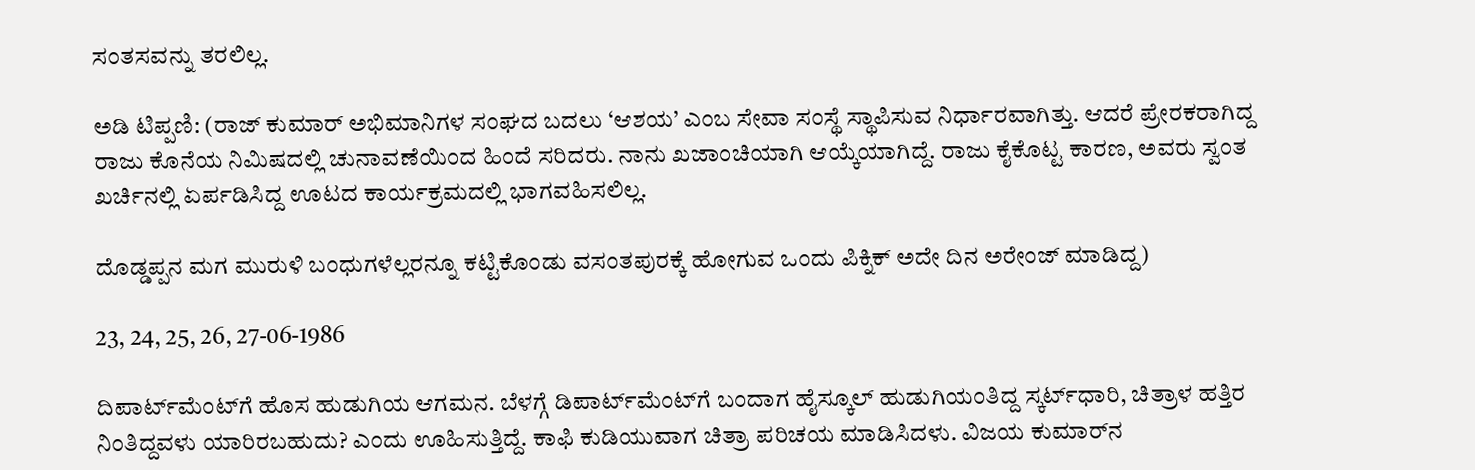ಸಂತಸವನ್ನು ತರಲಿಲ್ಲ.

ಅಡಿ ಟಿಪ್ಪಣಿ: (ರಾಜ್ ‍ಕುಮಾರ್ ಅಭಿಮಾನಿಗಳ ಸಂಘದ ಬದಲು ‘ಆಶಯ’ ಎಂಬ ಸೇವಾ ಸಂಸ್ಥೆ ಸ್ಥಾಪಿಸುವ ನಿರ್ಧಾರವಾಗಿತ್ತು. ಆದರೆ ಪ್ರೇರಕರಾಗಿದ್ದ ರಾಜು ಕೊನೆಯ ನಿಮಿಷದಲ್ಲಿ ಚುನಾವಣೆಯಿಂದ ಹಿಂದೆ ಸರಿದರು. ನಾನು ಖಜಾಂಚಿಯಾಗಿ ಆಯ್ಕೆಯಾಗಿದ್ದೆ. ರಾಜು ಕೈಕೊಟ್ಟ ಕಾರಣ, ಅವರು ಸ್ವಂತ ಖರ್ಚಿನಲ್ಲಿ ಏರ್ಪಡಿಸಿದ್ದ ಊಟದ ಕಾರ್ಯಕ್ರಮದಲ್ಲಿ ಭಾಗವಹಿಸಲಿಲ್ಲ.

ದೊಡ್ಡಪ್ಪನ ಮಗ ಮುರುಳಿ ಬಂಧುಗಳೆಲ್ಲರನ್ನೂ ಕಟ್ಟಿಕೊಂಡು ವಸಂತಪುರಕ್ಕೆ ಹೋಗುವ ಒಂದು ಪಿಕ್ನಿಕ್ ಅದೇ ದಿನ ಅರೇಂಜ್ ಮಾಡಿದ್ದ)

23, 24, 25, 26, 27-06-1986

ದಿಪಾರ್ಟ್‍ಮೆಂಟ್‍ಗೆ ಹೊಸ ಹುಡುಗಿಯ ಆಗಮನ. ಬೆಳಗ್ಗೆ ಡಿಪಾರ್ಟ್‍ಮೆಂಟ್‍ಗೆ ಬಂದಾಗ ಹೈಸ್ಕೂಲ್ ಹುಡುಗಿಯಂತಿದ್ದ ಸ್ಕರ್ಟ್‍ಧಾರಿ, ಚಿತ್ರಾಳ ಹತ್ತಿರ ನಿಂತಿದ್ದವಳು ಯಾರಿರಬಹುದು? ಎಂದು ಊಹಿಸುತ್ತಿದ್ದೆ. ಕಾಫಿ ಕುಡಿಯುವಾಗ ಚಿತ್ರಾ ಪರಿಚಯ ಮಾಡಿಸಿದಳು. ವಿಜಯ ಕುಮಾರ್‌ನ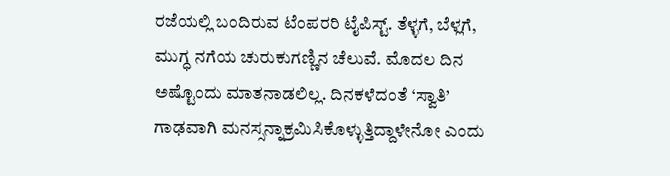ರಜೆಯಲ್ಲಿ ಬಂದಿರುವ ಟೆಂಪರರಿ ಟೈಪಿಸ್ಟ್. ತೆಳ್ಳಗೆ, ಬೆಳ್ಲಗೆ, ಮುಗ್ಧ ನಗೆಯ ಚುರುಕುಗಣ್ಣಿನ ಚೆಲುವೆ. ಮೊದಲ ದಿನ ಅಷ್ಟೊಂದು ಮಾತನಾಡಲಿಲ್ಲ. ದಿನಕಳೆದಂತೆ ‘ಸ್ವಾತಿ’ ಗಾಢವಾಗಿ ಮನಸ್ಸನ್ನಾಕ್ರಮಿಸಿಕೊಳ್ಳುತ್ತಿದ್ದಾಳೇನೋ ಎಂದು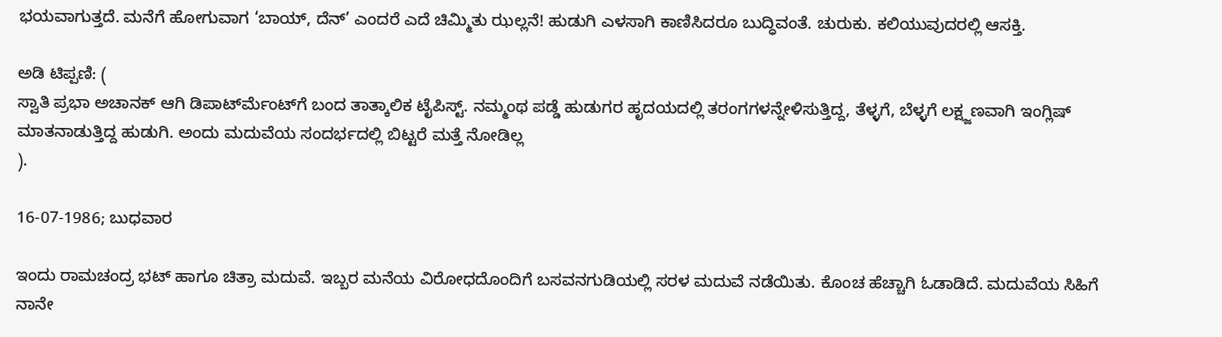ಭಯವಾಗುತ್ತದೆ. ಮನೆಗೆ ಹೋಗುವಾಗ ‘ಬಾಯ್, ದೆನ್’ ಎಂದರೆ ಎದೆ ಚಿಮ್ಮಿತು ಝಲ್ಲನೆ! ಹುಡುಗಿ ಎಳಸಾಗಿ ಕಾಣಿಸಿದರೂ ಬುದ್ಧಿವಂತೆ. ಚುರುಕು. ಕಲಿಯುವುದರಲ್ಲಿ ಆಸಕ್ತಿ.

ಅಡಿ ಟಿಪ್ಪಣಿ: (
ಸ್ವಾತಿ ಪ್ರಭಾ ಅಚಾನಕ್ ಆಗಿ ಡಿಪಾರ್ಟ್‍ಮೆಂಟ್‍ಗೆ ಬಂದ ತಾತ್ಕಾಲಿಕ ಟೈಪಿಸ್ಟ್. ನಮ್ಮಂಥ ಪಡ್ಡೆ ಹುಡುಗರ ಹೃದಯದಲ್ಲಿ ತರಂಗಗಳನ್ನೇಳಿಸುತ್ತಿದ್ದ, ತೆಳ್ಳಗೆ, ಬೆಳ್ಳಗೆ ಲಕ್ಷ್ಜಣವಾಗಿ ಇಂಗ್ಲಿಷ್ ಮಾತನಾಡುತ್ತಿದ್ದ ಹುಡುಗಿ. ಅಂದು ಮದುವೆಯ ಸಂದರ್ಭದಲ್ಲಿ ಬಿಟ್ಟರೆ ಮತ್ತೆ ನೋಡಿಲ್ಲ
).

16-07-1986; ಬುಧವಾರ

ಇಂದು ರಾಮಚಂದ್ರ ಭಟ್ ಹಾಗೂ ಚಿತ್ರಾ ಮದುವೆ. ಇಬ್ಬರ ಮನೆಯ ವಿರೋಧದೊಂದಿಗೆ ಬಸವನಗುಡಿಯಲ್ಲಿ ಸರಳ ಮದುವೆ ನಡೆಯಿತು. ಕೊಂಚ ಹೆಚ್ಚಾಗಿ ಓಡಾಡಿದೆ. ಮದುವೆಯ ಸಿಹಿಗೆ ನಾನೇ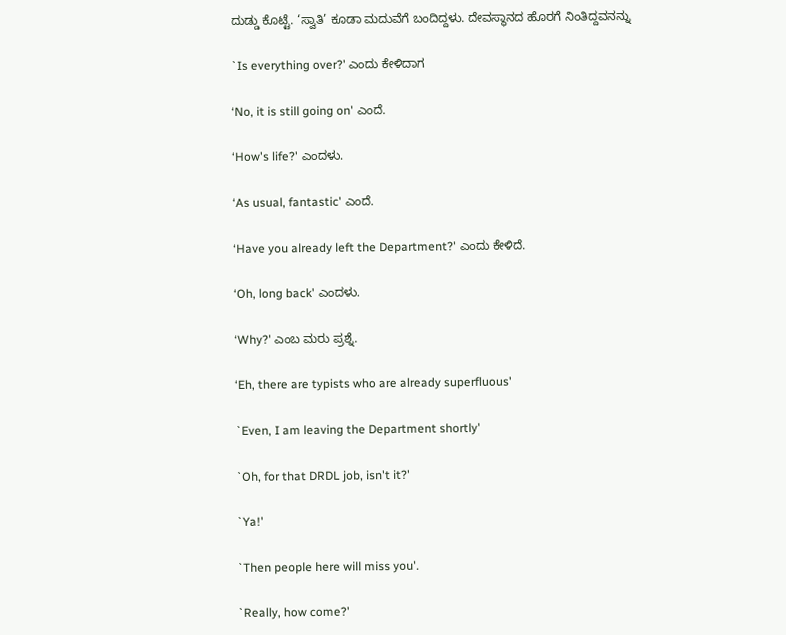ದುಡ್ಡು ಕೊಟ್ಟೆ. ‘ಸ್ವಾತಿ’ ಕೂಡಾ ಮದುವೆಗೆ ಬಂದಿದ್ದಳು. ದೇವಸ್ಥಾನದ ಹೊರಗೆ ನಿಂತಿದ್ದವನನ್ನು

`Is everything over?' ಎಂದು ಕೇಳಿದಾಗ

‘No, it is still going on' ಎಂದೆ.

‘How's life?' ಎಂದಳು.

‘As usual, fantastic' ಎಂದೆ.

‘Have you already left the Department?' ಎಂದು ಕೇಳಿದೆ.

‘Oh, long back' ಎಂದಳು.

‘Why?' ಎಂಬ ಮರು ಪ್ರಶ್ನೆ.

‘Eh, there are typists who are already superfluous'

`Even, I am leaving the Department shortly'

`Oh, for that DRDL job, isn't it?'

`Ya!'

`Then people here will miss you'.

`Really, how come?'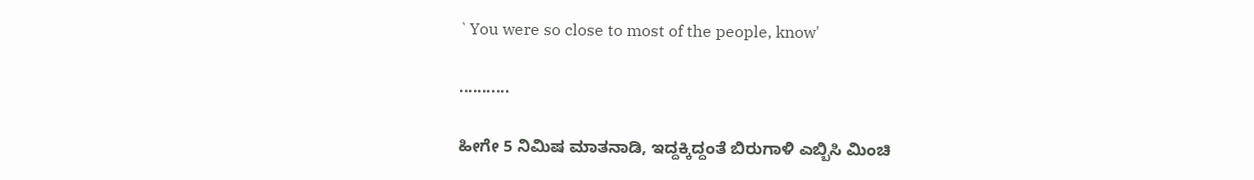`You were so close to most of the people, know'

...........

ಹೀಗೇ 5 ನಿಮಿಷ ಮಾತನಾಡಿ, ಇದ್ದಕ್ಕಿದ್ದಂತೆ ಬಿರುಗಾಳಿ ಎಬ್ಬಿಸಿ ಮಿಂಚಿ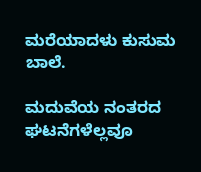ಮರೆಯಾದಳು ಕುಸುಮ ಬಾಲೆ.

ಮದುವೆಯ ನಂತರದ ಘಟನೆಗಳೆಲ್ಲವೂ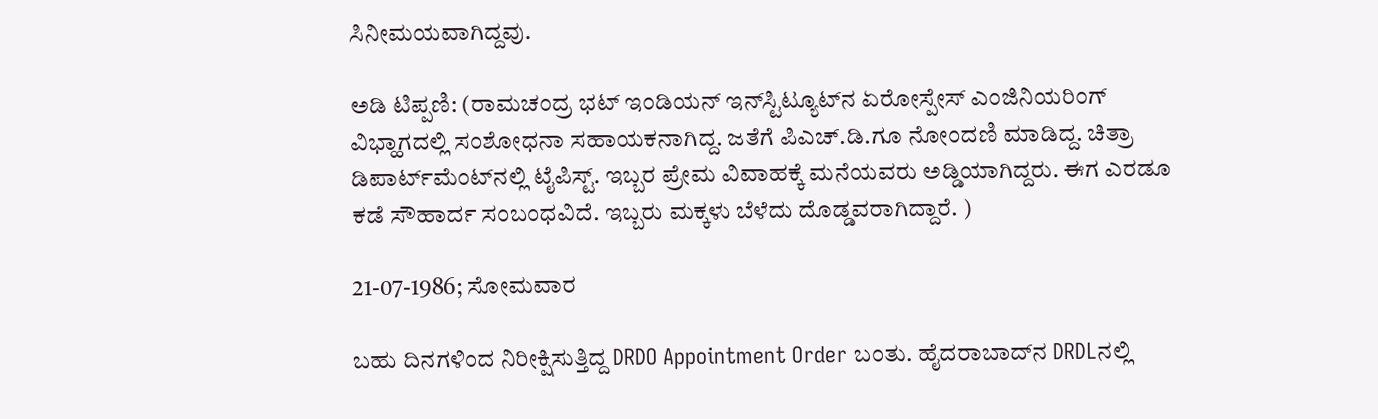ಸಿನೀಮಯವಾಗಿದ್ದವು.

ಅಡಿ ಟಿಪ್ಪಣಿ: (ರಾಮಚಂದ್ರ ಭಟ್ ಇಂಡಿಯನ್ ಇನ್‍ಸ್ಟಿಟ್ಯೂಟ್‍ನ ಏರೋಸ್ಪೇಸ್ ಎಂಜಿನಿಯರಿಂಗ್ ವಿಭ್ಹಾಗದಲ್ಲಿ ಸಂಶೋಧನಾ ಸಹಾಯಕನಾಗಿದ್ದ. ಜತೆಗೆ ಪಿಎಚ್.ಡಿ.ಗೂ ನೋಂದಣಿ ಮಾಡಿದ್ದ. ಚಿತ್ರಾ ಡಿಪಾರ್ಟ್‍ಮೆಂಟ್‍ನಲ್ಲಿ ಟೈಪಿಸ್ಟ್. ಇಬ್ಬರ ಪ್ರೇಮ ವಿವಾಹಕ್ಕೆ ಮನೆಯವರು ಅಡ್ಡಿಯಾಗಿದ್ದರು. ಈಗ ಎರಡೂ ಕಡೆ ಸೌಹಾರ್ದ ಸಂಬಂಧವಿದೆ. ಇಬ್ಬರು ಮಕ್ಕಳು ಬೆಳೆದು ದೊಡ್ಡವರಾಗಿದ್ದಾರೆ. )

21-07-1986; ಸೋಮವಾರ

ಬಹು ದಿನಗಳಿಂದ ನಿರೀಕ್ಷಿಸುತ್ತಿದ್ದ DRDO Appointment Order ಬಂತು. ಹೈದರಾಬಾದ್‍ನ DRDLನಲ್ಲಿ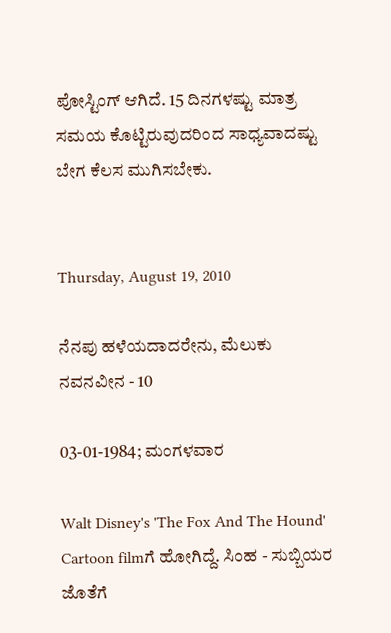ಪೋಸ್ಟಿಂಗ್ ಆಗಿದೆ. 15 ದಿನಗಳಷ್ಟು ಮಾತ್ರ ಸಮಯ ಕೊಟ್ಟಿರುವುದರಿಂದ ಸಾಧ್ಯವಾದಷ್ಟು ಬೇಗ ಕೆಲಸ ಮುಗಿಸಬೇಕು.


Thursday, August 19, 2010

ನೆನಪು ಹಳೆಯದಾದರೇನು, ಮೆಲುಕು ನವನವೀನ - 10

03-01-1984; ಮಂಗಳವಾರ

Walt Disney's 'The Fox And The Hound' Cartoon filmಗೆ ಹೋಗಿದ್ದೆ. ಸಿಂಹ - ಸುಬ್ಬಿಯರ ಜೊತೆಗೆ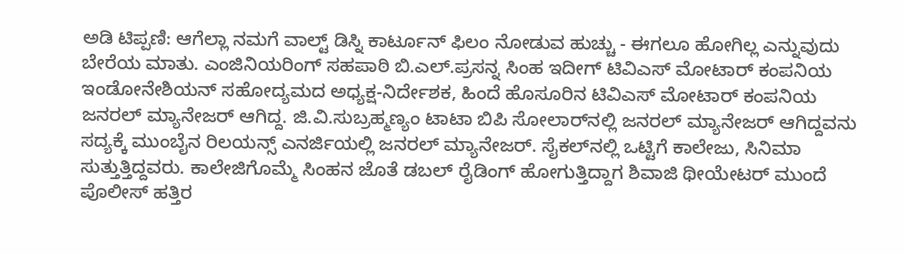ಅಡಿ ಟಿಪ್ಪಣಿ: ಆಗೆಲ್ಲಾ ನಮಗೆ ವಾಲ್ಟ್ ಡಿಸ್ನಿ ಕಾರ್ಟೂನ್ ಫಿಲಂ ನೋಡುವ ಹುಚ್ಚು - ಈಗಲೂ ಹೋಗಿಲ್ಲ ಎನ್ನುವುದು ಬೇರೆಯ ಮಾತು. ಎಂಜಿನಿಯರಿಂಗ್ ಸಹಪಾಠಿ ಬಿ.ಎಲ್.ಪ್ರಸನ್ನ ಸಿಂಹ ಇದೀಗ್ ಟಿವಿಎಸ್ ಮೋಟಾರ್ ಕಂಪನಿಯ ಇಂಡೋನೇಶಿಯನ್ ಸಹೋದ್ಯಮದ ಅಧ್ಯಕ್ಷ-ನಿರ್ದೇಶಕ, ಹಿಂದೆ ಹೊಸೂರಿನ ಟಿವಿಎಸ್ ಮೋಟಾರ್ ಕಂಪನಿಯ ಜನರಲ್ ಮ್ಯಾನೇಜರ್ ಆಗಿದ್ದ. ಜಿ.ವಿ.ಸುಬ್ರಹ್ಮಣ್ಯಂ ಟಾಟಾ ಬಿಪಿ ಸೋಲಾರ್‌ನಲ್ಲಿ ಜನರಲ್ ಮ್ಯಾನೇಜರ್ ಆಗಿದ್ದವನು ಸದ್ಯಕ್ಕೆ ಮುಂಬೈನ ರಿಲಯನ್ಸ್ ಎನರ್ಜಿಯಲ್ಲಿ ಜನರಲ್ ಮ್ಯಾನೇಜರ್. ಸೈಕಲ್‍ನಲ್ಲಿ ಒಟ್ಟಿಗೆ ಕಾಲೇಜು, ಸಿನಿಮಾ ಸುತ್ತುತ್ತಿದ್ದವರು. ಕಾಲೇಜಿಗೊಮ್ಮೆ ಸಿಂಹನ ಜೊತೆ ಡಬಲ್ ರೈಡಿಂಗ್ ಹೋಗುತ್ತಿದ್ದಾಗ ಶಿವಾಜಿ ಥೀಯೇಟರ್ ಮುಂದೆ ಪೊಲೀಸ್ ಹತ್ತಿರ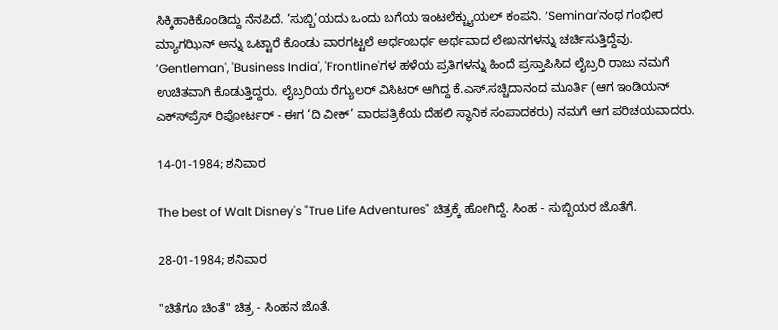ಸಿಕ್ಕಿಹಾಕಿಕೊಂಡಿದ್ದು ನೆನಪಿದೆ. ‘ಸುಬ್ಬಿ’ಯದು ಒಂದು ಬಗೆಯ ಇಂಟಲೆಕ್ಚ್ಯುಯಲ್ ಕಂಪನಿ. ’Seminar'ನಂಥ ಗಂಭೀರ ಮ್ಯಾಗಝಿನ್ ಅನ್ನು ಒಟ್ಟಾರೆ ಕೊಂಡು ವಾರಗಟ್ಟಲೆ ಅರ್ಧಂಬರ್ಧ ಅರ್ಥವಾದ ಲೇಖನಗಳನ್ನು ಚರ್ಚಿಸುತ್ತಿದ್ದೆವು. ’Gentleman', 'Business India', 'Frontline'ಗಳ ಹಳೆಯ ಪ್ರತಿಗಳನ್ನು ಹಿಂದೆ ಪ್ರಸ್ತಾಪಿಸಿದ ಲೈಬ್ರರಿ ರಾಜು ನಮಗೆ ಉಚಿತವಾಗಿ ಕೊಡುತ್ತಿದ್ದರು. ಲೈಬ್ರರಿಯ ರೆಗ್ಯುಲರ್ ವಿಸಿಟರ್ ಆಗಿದ್ದ ಕೆ.ಎಸ್.ಸಚ್ಚಿದಾನಂದ ಮೂರ್ತಿ (ಆಗ ಇಂಡಿಯನ್ ಎಕ್ಸ್‍ಪ್ರೆಸ್ ರಿಪೋರ್ಟರ್ - ಈಗ ‘ದಿ ವೀಕ್’ ವಾರಪತ್ರಿಕೆಯ ದೆಹಲಿ ಸ್ಥಾನಿಕ ಸಂಪಾದಕರು) ನಮಗೆ ಆಗ ಪರಿಚಯವಾದರು.

14-01-1984; ಶನಿವಾರ

The best of Walt Disney's "True Life Adventures" ಚಿತ್ರಕ್ಕೆ ಹೋಗಿದ್ದೆ. ಸಿಂಹ - ಸುಬ್ಬಿಯರ ಜೊತೆಗೆ.

28-01-1984; ಶನಿವಾರ

"ಚಿತೆಗೂ ಚಿಂತೆ" ಚಿತ್ರ - ಸಿಂಹನ ಜೊತೆ.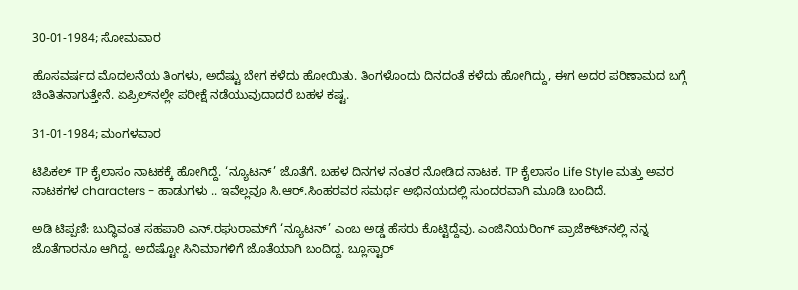30-01-1984; ಸೋಮವಾರ

ಹೊಸವರ್ಷದ ಮೊದಲನೆಯ ತಿಂಗಳು, ಅದೆಷ್ಟು ಬೇಗ ಕಳೆದು ಹೋಯಿತು. ತಿಂಗಳೊಂದು ದಿನದಂತೆ ಕಳೆದು ಹೋಗಿದ್ದು, ಈಗ ಅದರ ಪರಿಣಾಮದ ಬಗ್ಗೆ ಚಿಂತಿತನಾಗುತ್ತೇನೆ. ಏಪ್ರಿಲ್‍ನಲ್ಲೇ ಪರೀಕ್ಷೆ ನಡೆಯುವುದಾದರೆ ಬಹಳ ಕಷ್ಟ.

31-01-1984; ಮಂಗಳವಾರ

ಟಿಪಿಕಲ್ TP ಕೈಲಾಸಂ ನಾಟಕಕ್ಕೆ ಹೋಗಿದ್ದೆ. ‘ನ್ಯೂಟನ್’ ಜೊತೆಗೆ. ಬಹಳ ದಿನಗಳ ನಂತರ ನೋಡಿದ ನಾಟಕ. TP ಕೈಲಾಸಂ Life Style ಮತ್ತು ಅವರ ನಾಟಕಗಳ characters - ಹಾಡುಗಳು .. ಇವೆಲ್ಲವೂ ಸಿ.ಆರ್.ಸಿಂಹರವರ ಸಮರ್ಥ ಅಭಿನಯದಲ್ಲಿ ಸುಂದರವಾಗಿ ಮೂಡಿ ಬಂದಿದೆ.

ಅಡಿ ಟಿಪ್ಪಣಿ: ಬುದ್ಧಿವಂತ ಸಹಪಾಠಿ ಎನ್.ರಘುರಾಮ್‍ಗೆ ‘ನ್ಯೂಟನ್’ ಎಂಬ ಅಡ್ಡ ಹೆಸರು ಕೊಟ್ಟಿದ್ದೆವು. ಎಂಜಿನಿಯರಿಂಗ್ ಪ್ರಾಜೆಕ್ಟ್‍ನಲ್ಲಿ ನನ್ನ ಜೊತೆಗಾರನೂ ಆಗಿದ್ದ. ಅದೆಷ್ಟೋ ಸಿನಿಮಾಗಳಿಗೆ ಜೊತೆಯಾಗಿ ಬಂದಿದ್ದ. ಬ್ಲೂಸ್ಟಾರ್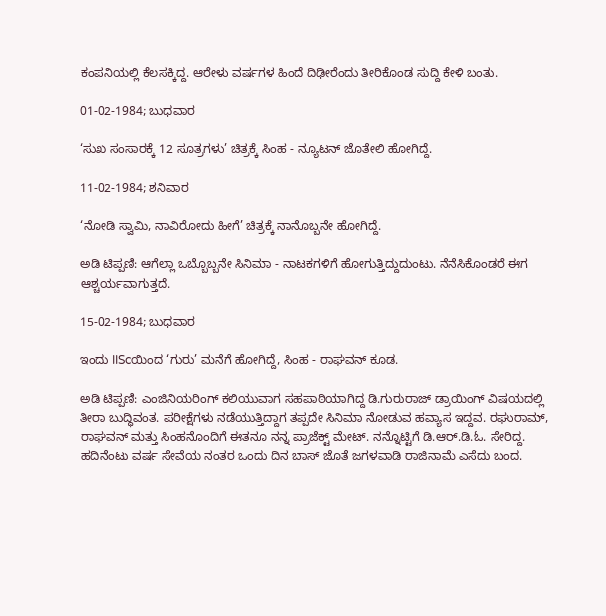ಕಂಪನಿಯಲ್ಲಿ ಕೆಲಸಕ್ಕಿದ್ದ. ಆರೇಳು ವರ್ಷಗಳ ಹಿಂದೆ ದಿಢೀರೆಂದು ತೀರಿಕೊಂಡ ಸುದ್ದಿ ಕೇಳಿ ಬಂತು.

01-02-1984; ಬುಧವಾರ

‘ಸುಖ ಸಂಸಾರಕ್ಕೆ 12 ಸೂತ್ರಗಳು’ ಚಿತ್ರಕ್ಕೆ ಸಿಂಹ - ನ್ಯೂಟನ್ ಜೊತೇಲಿ ಹೋಗಿದ್ದೆ.

11-02-1984; ಶನಿವಾರ

‘ನೋಡಿ ಸ್ವಾಮಿ, ನಾವಿರೋದು ಹೀಗೆ’ ಚಿತ್ರಕ್ಕೆ ನಾನೊಬ್ಬನೇ ಹೋಗಿದ್ದೆ.

ಅಡಿ ಟಿಪ್ಪಣಿ: ಆಗೆಲ್ಲಾ ಒಬ್ಬೊಬ್ಬನೇ ಸಿನಿಮಾ - ನಾಟಕಗಳಿಗೆ ಹೋಗುತ್ತಿದ್ದುದುಂಟು. ನೆನೆಸಿಕೊಂಡರೆ ಈಗ ಆಶ್ಚರ್ಯವಾಗುತ್ತದೆ.

15-02-1984; ಬುಧವಾರ

ಇಂದು IIScಯಿಂದ ‘ಗುರು’ ಮನೆಗೆ ಹೋಗಿದ್ದೆ, ಸಿಂಹ - ರಾಘವನ್ ಕೂಡ.

ಅಡಿ ಟಿಪ್ಪಣಿ: ಎಂಜಿನಿಯರಿಂಗ್ ಕಲಿಯುವಾಗ ಸಹಪಾಠಿಯಾಗಿದ್ದ ಡಿ.ಗುರುರಾಜ್ ಡ್ರಾಯಿಂಗ್ ವಿಷಯದಲ್ಲಿ ತೀರಾ ಬುದ್ಧಿವಂತ. ಪರೀಕ್ಷೆಗಳು ನಡೆಯುತ್ತಿದ್ದಾಗ ತಪ್ಪದೇ ಸಿನಿಮಾ ನೋಡುವ ಹವ್ಯಾಸ ಇದ್ದವ. ರಘುರಾಮ್, ರಾಘವನ್ ಮತ್ತು ಸಿಂಹನೊಂದಿಗೆ ಈತನೂ ನನ್ನ ಪ್ರಾಜೆಕ್ಟ್ ಮೇಟ್. ನನ್ನೊಟ್ಟಿಗೆ ಡಿ.ಆರ್.ಡಿ.ಓ. ಸೇರಿದ್ದ. ಹದಿನೆಂಟು ವರ್ಷ ಸೇವೆಯ ನಂತರ ಒಂದು ದಿನ ಬಾಸ್ ಜೊತೆ ಜಗಳವಾಡಿ ರಾಜಿನಾಮೆ ಎಸೆದು ಬಂದ.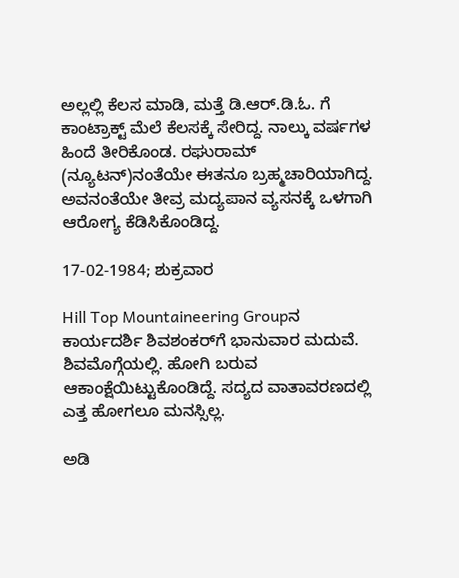ಅಲ್ಲಲ್ಲಿ ಕೆಲಸ ಮಾಡಿ, ಮತ್ತೆ ಡಿ.ಆರ್.ಡಿ.ಓ. ಗೆ ಕಾಂಟ್ರಾಕ್ಟ್ ಮೆಲೆ ಕೆಲಸಕ್ಕೆ ಸೇರಿದ್ದ. ನಾಲ್ಕು ವರ್ಷಗಳ ಹಿಂದೆ ತೀರಿಕೊಂಡ. ರಘುರಾಮ್ (ನ್ಯೂಟನ್)ನಂತೆಯೇ ಈತನೂ ಬ್ರಹ್ಮಚಾರಿಯಾಗಿದ್ದ. ಅವನಂತೆಯೇ ತೀವ್ರ ಮದ್ಯಪಾನ ವ್ಯಸನಕ್ಕೆ ಒಳಗಾಗಿ ಆರೋಗ್ಯ ಕೆಡಿಸಿಕೊಂಡಿದ್ದ.

17-02-1984; ಶುಕ್ರವಾರ

Hill Top Mountaineering Groupನ ಕಾರ್ಯದರ್ಶಿ ಶಿವಶಂಕರ್‌ಗೆ ಭಾನುವಾರ ಮದುವೆ. ಶಿವಮೊಗ್ಗೆಯಲ್ಲಿ. ಹೋಗಿ ಬರುವ ಆಕಾಂಕ್ಷೆಯಿಟ್ಟುಕೊಂಡಿದ್ದೆ. ಸದ್ಯದ ವಾತಾವರಣದಲ್ಲಿ ಎತ್ತ ಹೋಗಲೂ ಮನಸ್ಸಿಲ್ಲ.

ಅಡಿ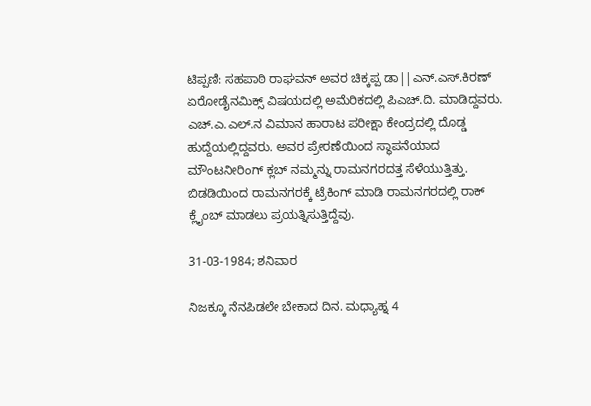ಟಿಪ್ಪಣಿ: ಸಹಪಾಠಿ ರಾಘವನ್ ಅವರ ಚಿಕ್ಕಪ್ಪ ಡಾ||ಎನ್.ಎಸ್.ಕಿರಣ್ ಏರೋಡೈನಮಿಕ್ಸ್ ವಿಷಯದಲ್ಲಿ ಅಮೆರಿಕದಲ್ಲಿ ಪಿಎಚ್.ದಿ. ಮಾಡಿದ್ದವರು. ಎಚ್.ಎ.ಎಲ್.ನ ವಿಮಾನ ಹಾರಾಟ ಪರೀಕ್ಷಾ ಕೇಂದ್ರದಲ್ಲಿ ದೊಡ್ಡ ಹುದ್ದೆಯಲ್ಲಿದ್ದವರು. ಅವರ ಪ್ರೇರಣೆಯಿಂದ ಸ್ಥಾಪನೆಯಾದ ಮೌಂಟನೀರಿಂಗ್ ಕ್ಲಬ್ ನಮ್ಮನ್ನು ರಾಮನಗರದತ್ತ ಸೆಳೆಯುತ್ತಿತ್ತು. ಬಿಡಡಿಯಿಂದ ರಾಮನಗರಕ್ಕೆ ಟ್ರೆಕಿಂಗ್ ಮಾಡಿ ರಾಮನಗರದಲ್ಲಿ ರಾಕ್ ಕ್ಲೈಂಬ್ ಮಾಡಲು ಪ್ರಯತ್ನಿಸುತ್ತಿದ್ದೆವು.

31-03-1984; ಶನಿವಾರ

ನಿಜಕ್ಕೂ ನೆನಪಿಡಲೇ ಬೇಕಾದ ದಿನ. ಮಧ್ಯಾಹ್ನ 4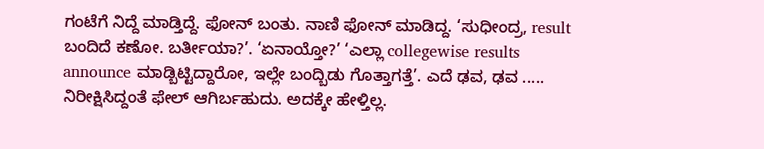ಗಂಟೆಗೆ ನಿದ್ದೆ ಮಾಡ್ತಿದ್ದೆ. ಫೋನ್ ಬಂತು. ನಾಣಿ ಫೋನ್ ಮಾಡಿದ್ದ. ‘ಸುಧೀಂದ್ರ, result ಬಂದಿದೆ ಕಣೋ. ಬರ್ತೀಯಾ?’. ‘ಏನಾಯ್ತೋ?’ ‘ಎಲ್ಲಾ collegewise results announce ಮಾಡ್ಬಿಟ್ಟಿದ್ದಾರೋ, ಇಲ್ಲೇ ಬಂದ್ಬಿಡು ಗೊತ್ತಾಗತ್ತೆ’. ಎದೆ ಢವ, ಢವ ..... ನಿರೀಕ್ಷಿಸಿದ್ದಂತೆ ಫೇಲ್ ಆಗಿರ್ಬಹುದು. ಅದಕ್ಕೇ ಹೇಳ್ತಿಲ್ಲ.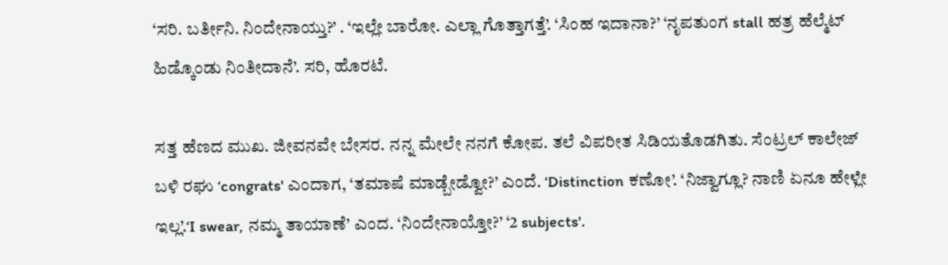‘ಸರಿ. ಬರ್ತೀನಿ. ನಿಂದೇನಾಯ್ತು?’ . ‘ಇಲ್ಲೇ ಬಾರೋ. ಎಲ್ಲಾ ಗೊತ್ತಾಗತ್ತೆ’. ‘ಸಿಂಹ ಇದಾನಾ?’ ‘ನೃಪತುಂಗ stall ಹತ್ರ ಹೆಲ್ಮೆಟ್ ಹಿಡ್ಕೊಂಡು ನಿಂತೀದಾನೆ’. ಸರಿ, ಹೊರಟೆ.

ಸತ್ತ ಹೆಣದ ಮುಖ. ಜೀವನವೇ ಬೇಸರ. ನನ್ನ ಮೇಲೇ ನನಗೆ ಕೋಪ. ತಲೆ ವಿಪರೀತ ಸಿಡಿಯತೊಡಗಿತು. ಸೆಂಟ್ರಲ್ ಕಾಲೇಜ್ ಬಳಿ ರಘು ‘congrats' ಎಂದಾಗ, ‘ತಮಾಷೆ ಮಾಡ್ಬೇಡ್ವೋ?’ ಎಂದೆ. ‘Distinction ಕಣೋ’. ‘ನಿಜ್ವಾಗ್ಲೂ? ನಾಣಿ ಏನೂ ಹೇಳ್ಲೇ ಇಲ್ಲ’.‘I swear, ನಮ್ಮ ತಾಯಾಣೆ’ ಎಂದ. ‘ನಿಂದೇನಾಯ್ತೋ?’ ‘2 subjects'.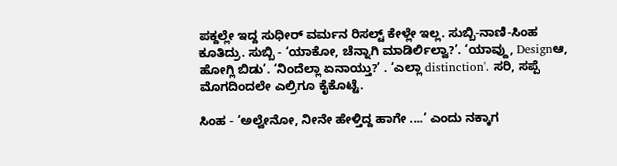ಪಕ್ದಲ್ಲೇ ಇದ್ದ ಸುಧೀರ್ ವರ್ಮನ ರಿಸಲ್ಟ್ ಕೇಳ್ಲೇ ಇಲ್ಲ. ಸುಬ್ಬಿ-ನಾಣಿ-ಸಿಂಹ ಕೂತಿದ್ರು. ಸುಬ್ಬಿ - ‘ಯಾಕೋ, ಚೆನ್ನಾಗಿ ಮಾಡಿರ್ಲಿಲ್ವಾ?’. ‘ಯಾವ್ದು, Designಆ, ಹೋಗ್ಲಿ ಬಿಡು’. ‘ನಿಂದೆಲ್ಲಾ ಏನಾಯ್ತು?’ . ‘ಎಲ್ಲಾ distinction'. ಸರಿ, ಸಪ್ಪೆ ಮೊಗದಿಂದಲೇ ಎಲ್ರಿಗೂ ಕೈಕೊಟ್ಟೆ.

ಸಿಂಹ - ‘ಅಲ್ವೇನೋ, ನೀನೇ ಹೇಳ್ತಿದ್ದ ಹಾಗೇ ....’ ಎಂದು ನಕ್ಕಾಗ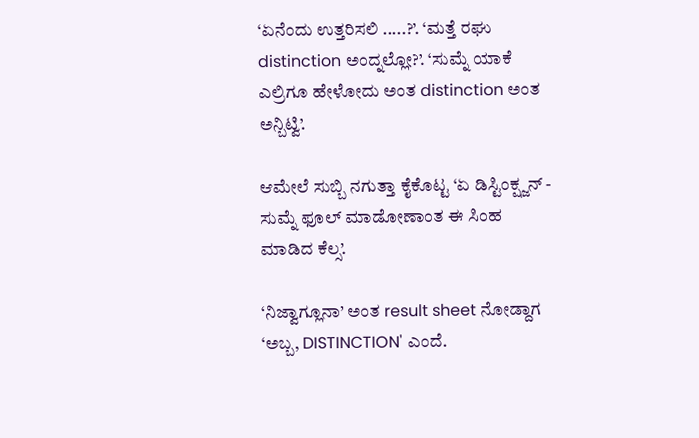‘ಏನೆಂದು ಉತ್ತರಿಸಲಿ .....?’. ‘ಮತ್ತೆ ರಘು distinction ಅಂದ್ನಲ್ಲೋ?’. ‘ಸುಮ್ನೆ ಯಾಕೆ ಎಲ್ರಿಗೂ ಹೇಳೋದು ಅಂತ distinction ಅಂತ ಅನ್ಬಿಟ್ವಿ’.

ಆಮೇಲೆ ಸುಬ್ಬಿ ನಗುತ್ತಾ ಕೈಕೊಟ್ಟ ‘ಏ ಡಿಸ್ಟಿಂಕ್ಷ್ಜನ್ - ಸುಮ್ನೆ ಫೂಲ್ ಮಾಡೋಣಾಂತ ಈ ಸಿಂಹ ಮಾಡಿದ ಕೆಲ್ಸ’.

‘ನಿಜ್ವಾಗ್ಲೂನಾ’ ಅಂತ result sheet ನೋಡ್ದಾಗ ‘ಅಬ್ಬ, DISTINCTION' ಎಂದೆ.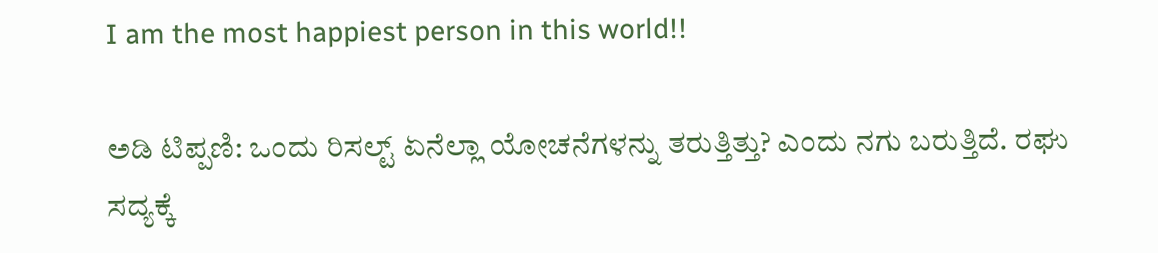I am the most happiest person in this world!!

ಅಡಿ ಟಿಪ್ಪಣಿ: ಒಂದು ರಿಸಲ್ಟ್ ಏನೆಲ್ಲಾ ಯೋಚನೆಗಳನ್ನು ತರುತ್ತಿತ್ತು? ಎಂದು ನಗು ಬರುತ್ತಿದೆ. ರಘು ಸದ್ಯಕ್ಕೆ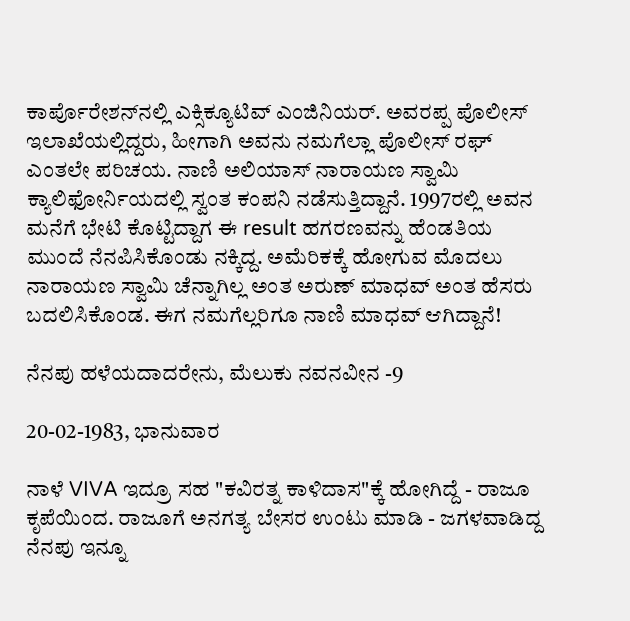ಕಾರ್ಪೊರೇಶನ್‍ನಲ್ಲಿ ಎಕ್ಸಿಕ್ಯೂಟಿವ್ ಎಂಜಿನಿಯರ್. ಅವರಪ್ಪ ಪೊಲೀಸ್ ಇಲಾಖೆಯಲ್ಲಿದ್ದರು, ಹೀಗಾಗಿ ಅವನು ನಮಗೆಲ್ಲಾ ಪೊಲೀಸ್ ರಘ್ ಎಂತಲೇ ಪರಿಚಯ. ನಾಣಿ ಅಲಿಯಾಸ್ ನಾರಾಯಣ ಸ್ವಾಮಿ ಕ್ಯಾಲಿಫೋರ್ನಿಯದಲ್ಲಿ ಸ್ವಂತ ಕಂಪನಿ ನಡೆಸುತ್ತಿದ್ದಾನೆ. 1997ರಲ್ಲಿ ಅವನ ಮನೆಗೆ ಭೇಟಿ ಕೊಟ್ಟಿದ್ದಾಗ ಈ result ಹಗರಣವನ್ನು ಹೆಂಡತಿಯ ಮುಂದೆ ನೆನಪಿಸಿಕೊಂಡು ನಕ್ಕಿದ್ದ. ಅಮೆರಿಕಕ್ಕೆ ಹೋಗುವ ಮೊದಲು ನಾರಾಯಣ ಸ್ವಾಮಿ ಚೆನ್ನಾಗಿಲ್ಲ ಅಂತ ಅರುಣ್ ಮಾಧವ್ ಅಂತ ಹೆಸರು ಬದಲಿಸಿಕೊಂಡ. ಈಗ ನಮಗೆಲ್ಲರಿಗೂ ನಾಣಿ ಮಾಧವ್ ಆಗಿದ್ದಾನೆ!

ನೆನಪು ಹಳೆಯದಾದರೇನು, ಮೆಲುಕು ನವನವೀನ -9

20-02-1983, ಭಾನುವಾರ

ನಾಳೆ VIVA ಇದ್ರೂ ಸಹ "ಕವಿರತ್ನ ಕಾಳಿದಾಸ"ಕ್ಕೆ ಹೋಗಿದ್ದೆ - ರಾಜೂ ಕೃಪೆಯಿಂದ. ರಾಜೂಗೆ ಅನಗತ್ಯ ಬೇಸರ ಉಂಟು ಮಾಡಿ - ಜಗಳವಾಡಿದ್ದ ನೆನಪು ಇನ್ನೂ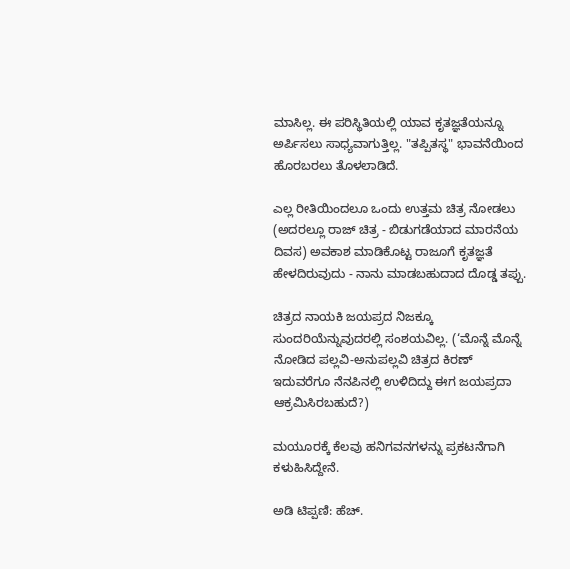ಮಾಸಿಲ್ಲ. ಈ ಪರಿಸ್ಥಿತಿಯಲ್ಲಿ ಯಾವ ಕೃತಜ್ಞತೆಯನ್ನೂ ಅರ್ಪಿಸಲು ಸಾಧ್ಯವಾಗುತ್ತಿಲ್ಲ. "ತಪ್ಪಿತಸ್ಥ" ಭಾವನೆಯಿಂದ ಹೊರಬರಲು ತೊಳಲಾಡಿದೆ.

ಎಲ್ಲ ರೀತಿಯಿಂದಲೂ ಒಂದು ಉತ್ತಮ ಚಿತ್ರ ನೋಡಲು (ಅದರಲ್ಲೂ ರಾಜ್ ಚಿತ್ರ - ಬಿಡುಗಡೆಯಾದ ಮಾರನೆಯ ದಿವಸ) ಅವಕಾಶ ಮಾಡಿಕೊಟ್ಟ ರಾಜೂಗೆ ಕೃತಜ್ಞತೆ ಹೇಳದಿರುವುದು - ನಾನು ಮಾಡಬಹುದಾದ ದೊಡ್ಡ ತಪ್ಪು.

ಚಿತ್ರದ ನಾಯಕಿ ಜಯಪ್ರದ ನಿಜಕ್ಕೂ ಸುಂದರಿಯೆನ್ನುವುದರಲ್ಲಿ ಸಂಶಯವಿಲ್ಲ. (‘ಮೊನ್ನೆ ಮೊನ್ನೆ ನೋಡಿದ ಪಲ್ಲವಿ-ಅನುಪಲ್ಲವಿ ಚಿತ್ರದ ಕಿರಣ್ ಇದುವರೆಗೂ ನೆನಪಿನಲ್ಲಿ ಉಳಿದಿದ್ದು ಈಗ ಜಯಪ್ರದಾ ಆಕ್ರಮಿಸಿರಬಹುದೆ?)

ಮಯೂರಕ್ಕೆ ಕೆಲವು ಹನಿಗವನಗಳನ್ನು ಪ್ರಕಟನೆಗಾಗಿ ಕಳುಹಿಸಿದ್ದೇನೆ.

ಅಡಿ ಟಿಪ್ಪಣಿ: ಹೆಚ್.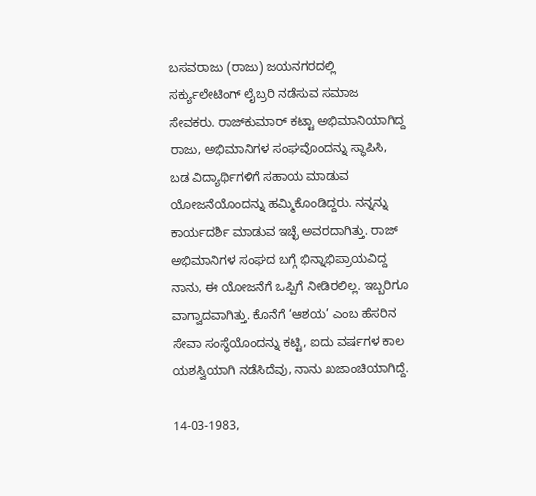ಬಸವರಾಜು (ರಾಜು) ಜಯನಗರದಲ್ಲಿ ಸರ್ಕ್ಯುಲೇಟಿಂಗ್ ಲೈಬ್ರರಿ ನಡೆಸುವ ಸಮಾಜ ಸೇವಕರು. ರಾಜ್‍ಕುಮಾರ್ ಕಟ್ಟಾ ಅಭಿಮಾನಿಯಾಗಿದ್ದ ರಾಜು, ಅಭಿಮಾನಿಗಳ ಸಂಘವೊಂದನ್ನು ಸ್ಥಾಪಿಸಿ, ಬಡ ವಿದ್ಯಾರ್ಥಿಗಳಿಗೆ ಸಹಾಯ ಮಾಡುವ ಯೋಜನೆಯೊಂದನ್ನು ಹಮ್ಮಿಕೊಂಡಿದ್ದರು. ನನ್ನನ್ನು ಕಾರ್ಯದರ್ಶಿ ಮಾಡುವ ಇಚ್ಛೆ ಅವರದಾಗಿತ್ತು. ರಾಜ್ ಅಭಿಮಾನಿಗಳ ಸಂಘದ ಬಗ್ಗೆ ಭಿನ್ನಾಭಿಪ್ರಾಯವಿದ್ದ ನಾನು, ಈ ಯೋಜನೆಗೆ ಒಪ್ಪಿಗೆ ನೀಡಿರಲಿಲ್ಲ. ಇಬ್ಬರಿಗೂ ವಾಗ್ವಾದವಾಗಿತ್ತು. ಕೊನೆಗೆ ‘ಆಶಯ’ ಎಂಬ ಹೆಸರಿನ ಸೇವಾ ಸಂಸ್ಥೆಯೊಂದನ್ನು ಕಟ್ಟಿ, ಐದು ವರ್ಷಗಳ ಕಾಲ ಯಶಸ್ವಿಯಾಗಿ ನಡೆಸಿದೆವು, ನಾನು ಖಜಾಂಚಿಯಾಗಿದ್ದೆ.

14-03-1983,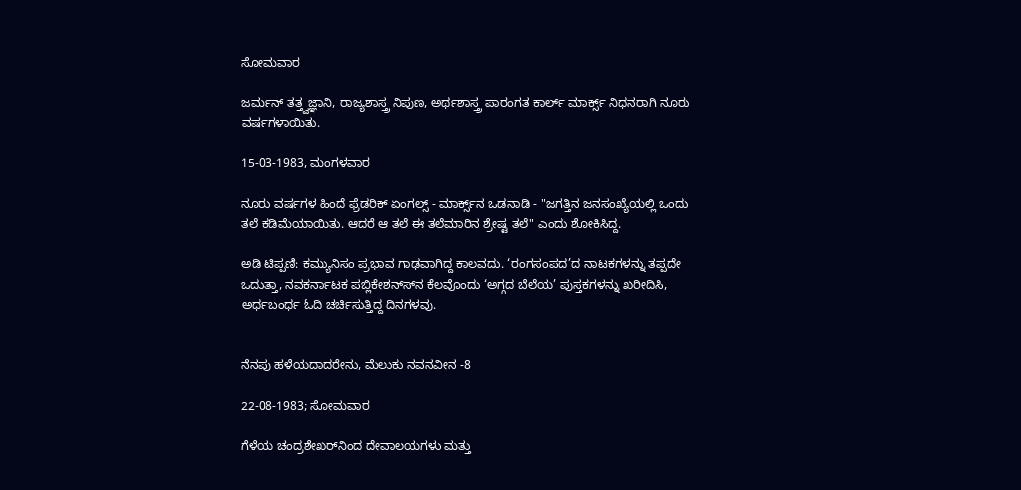ಸೋಮವಾರ

ಜರ್ಮನ್ ತತ್ತ್ವಜ್ಞಾನಿ, ರಾಜ್ಯಶಾಸ್ತ್ರ ನಿಪುಣ, ಅರ್ಥಶಾಸ್ತ್ರ ಪಾರಂಗತ ಕಾರ್ಲ್ ಮಾರ್ಕ್ಸ್ ನಿಧನರಾಗಿ ನೂರು ವರ್ಷಗಳಾಯಿತು.

15-03-1983, ಮಂಗಳವಾರ

ನೂರು ವರ್ಷಗಳ ಹಿಂದೆ ಫ್ರೆಡರಿಕ್ ಏಂಗಲ್ಸ್ - ಮಾರ್ಕ್ಸ್‌ನ ಒಡನಾಡಿ - "ಜಗತ್ತಿನ ಜನಸಂಖ್ಯೆಯಲ್ಲಿ ಒಂದು ತಲೆ ಕಡಿಮೆಯಾಯಿತು. ಆದರೆ ಆ ತಲೆ ಈ ತಲೆಮಾರಿನ ಶ್ರೇಷ್ಟ ತಲೆ" ಎಂದು ಶೋಕಿಸಿದ್ದ.

ಅಡಿ ಟಿಪ್ಪಣಿ: ಕಮ್ಯುನಿಸಂ ಪ್ರಭಾವ ಗಾಢವಾಗಿದ್ದ ಕಾಲವದು. ‘ರಂಗಸಂಪದ’ದ ನಾಟಕಗಳನ್ನು ತಪ್ಪದೇ ಒದುತ್ತಾ, ನವಕರ್ನಾಟಕ ಪಬ್ಲಿಕೇಶನ್ಸ್‍ನ ಕೆಲವೊಂದು ‘ಅಗ್ಗದ ಬೆಲೆಯ’ ಪುಸ್ತಕಗಳನ್ನು ಖರೀದಿಸಿ, ಅರ್ಧಬಂರ್ಧ ಓದಿ ಚರ್ಚಿಸುತ್ತಿದ್ದ ದಿನಗಳವು.


ನೆನಪು ಹಳೆಯದಾದರೇನು, ಮೆಲುಕು ನವನವೀನ -8

22-08-1983; ಸೋಮವಾರ

ಗೆಳೆಯ ಚಂದ್ರಶೇಖರ್‌ನಿಂದ ದೇವಾಲಯಗಳು ಮತ್ತು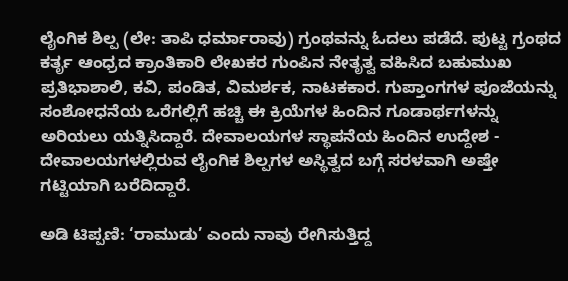ಲೈಂಗಿಕ ಶಿಲ್ಪ (ಲೇ: ತಾಪಿ ಧರ್ಮಾರಾವು) ಗ್ರಂಥವನ್ನು ಓದಲು ಪಡೆದೆ. ಪುಟ್ಟ ಗ್ರಂಥದ ಕರ್ತೃ ಆಂಧ್ರದ ಕ್ರಾಂತಿಕಾರಿ ಲೇಖಕರ ಗುಂಪಿನ ನೇತೃತ್ವ ವಹಿಸಿದ ಬಹುಮುಖ ಪ್ರತಿಭಾಶಾಲಿ, ಕವಿ, ಪಂಡಿತ, ವಿಮರ್ಶಕ, ನಾಟಕಕಾರ. ಗುಪ್ತಾಂಗಗಳ ಪೂಜೆಯನ್ನು ಸಂಶೋಧನೆಯ ಒರೆಗಲ್ಲಿಗೆ ಹಚ್ಚಿ ಈ ಕ್ರಿಯೆಗಳ ಹಿಂದಿನ ಗೂಡಾರ್ಥಗಳನ್ನು ಅರಿಯಲು ಯತ್ನಿಸಿದ್ದಾರೆ. ದೇವಾಲಯಗಳ ಸ್ಥಾಪನೆಯ ಹಿಂದಿನ ಉದ್ದೇಶ - ದೇವಾಲಯಗಳಲ್ಲಿರುವ ಲೈಂಗಿಕ ಶಿಲ್ಪಗಳ ಅಸ್ಥಿತ್ವದ ಬಗ್ಗೆ ಸರಳವಾಗಿ ಅಷ್ತೇ ಗಟ್ಟಿಯಾಗಿ ಬರೆದಿದ್ದಾರೆ.

ಅಡಿ ಟಿಪ್ಪಣಿ: ‘ರಾಮುಡು’ ಎಂದು ನಾವು ರೇಗಿಸುತ್ತಿದ್ದ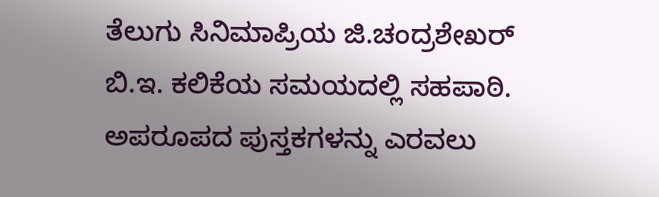ತೆಲುಗು ಸಿನಿಮಾಪ್ರಿಯ ಜಿ.ಚಂದ್ರಶೇಖರ್ ಬಿ.ಇ. ಕಲಿಕೆಯ ಸಮಯದಲ್ಲಿ ಸಹಪಾಠಿ. ಅಪರೂಪದ ಪುಸ್ತಕಗಳನ್ನು ಎರವಲು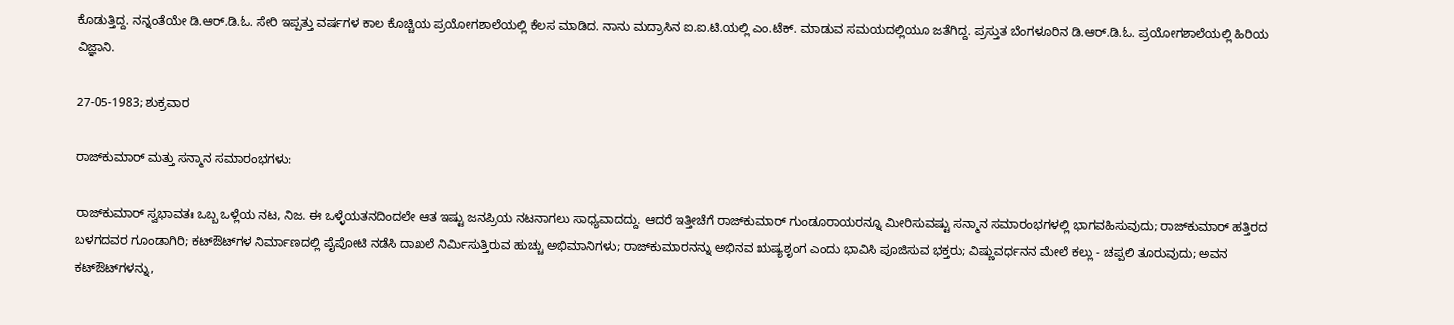ಕೊಡುತ್ತಿದ್ದ. ನನ್ನಂತೆಯೇ ಡಿ.ಆರ್.ಡಿ.ಓ. ಸೇರಿ ಇಪ್ಪತ್ತು ವರ್ಷಗಳ ಕಾಲ ಕೊಚ್ಚಿಯ ಪ್ರಯೋಗಶಾಲೆಯಲ್ಲಿ ಕೆಲಸ ಮಾಡಿದ. ನಾನು ಮದ್ರಾಸಿನ ಐ.ಐ.ಟಿ.ಯಲ್ಲಿ ಎಂ.ಟೆಕ್. ಮಾಡುವ ಸಮಯದಲ್ಲಿಯೂ ಜತೆಗಿದ್ದ. ಪ್ರಸ್ತುತ ಬೆಂಗಳೂರಿನ ಡಿ.ಆರ್.ಡಿ.ಓ. ಪ್ರಯೋಗಶಾಲೆಯಲ್ಲಿ ಹಿರಿಯ ವಿಜ್ಞಾನಿ.

27-05-1983; ಶುಕ್ರವಾರ

ರಾಜ್‍ಕುಮಾರ್ ಮತ್ತು ಸನ್ಮಾನ ಸಮಾರಂಭಗಳು:

ರಾಜ್‍ಕುಮಾರ್ ಸ್ವಭಾವತಃ ಒಬ್ಬ ಒಳ್ಲೆಯ ನಟ, ನಿಜ. ಈ ಒಳ್ಳೆಯತನದಿಂದಲೇ ಆತ ಇಷ್ಟು ಜನಪ್ರಿಯ ನಟನಾಗಲು ಸಾಧ್ಯವಾದದ್ದು. ಆದರೆ ಇತ್ತೀಚೆಗೆ ರಾಜ್‍ಕುಮಾರ್ ಗುಂಡೂರಾಯರನ್ನೂ ಮೀರಿಸುವಷ್ಟು ಸನ್ಮಾನ ಸಮಾರಂಭಗಳಲ್ಲಿ ಭಾಗವಹಿಸುವುದು; ರಾಜ್‍ಕುಮಾರ್ ಹತ್ತಿರದ ಬಳಗದವರ ಗೂಂಡಾಗಿರಿ; ಕಟ್‍ಔಟ್‍ಗಳ ನಿರ್ಮಾಣದಲ್ಲಿ ಪೈಪೋಟಿ ನಡೆಸಿ ದಾಖಲೆ ನಿರ್ಮಿಸುತ್ತಿರುವ ಹುಚ್ಚು ಅಭಿಮಾನಿಗಳು; ರಾಜ್‍ಕುಮಾರನನ್ನು ಅಭಿನವ ಋಷ್ಯಶೃಂಗ ಎಂದು ಭಾವಿಸಿ ಪೂಜಿಸುವ ಭಕ್ತರು; ವಿಷ್ಣುವರ್ಧನನ ಮೇಲೆ ಕಲ್ಲು - ಚಪ್ಪಲಿ ತೂರುವುದು; ಅವನ ಕಟ್‍ಔಟ್‍ಗಳನ್ನು,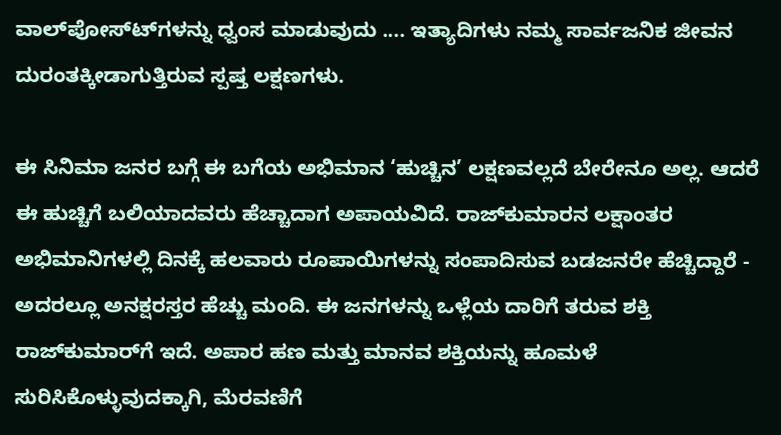ವಾಲ್‍ಪೋಸ್ಟ್‍ಗಳನ್ನು ಧ್ವಂಸ ಮಾಡುವುದು .... ಇತ್ಯಾದಿಗಳು ನಮ್ಮ ಸಾರ್ವಜನಿಕ ಜೀವನ ದುರಂತಕ್ಕೀಡಾಗುತ್ತಿರುವ ಸ್ಪಷ್ತ ಲಕ್ಷಣಗಳು.

ಈ ಸಿನಿಮಾ ಜನರ ಬಗ್ಗೆ ಈ ಬಗೆಯ ಅಭಿಮಾನ ‘ಹುಚ್ಚಿನ’ ಲಕ್ಷಣವಲ್ಲದೆ ಬೇರೇನೂ ಅಲ್ಲ. ಆದರೆ ಈ ಹುಚ್ಚಿಗೆ ಬಲಿಯಾದವರು ಹೆಚ್ಚಾದಾಗ ಅಪಾಯವಿದೆ. ರಾಜ್‍ಕುಮಾರನ ಲಕ್ಷಾಂತರ ಅಭಿಮಾನಿಗಳಲ್ಲಿ ದಿನಕ್ಕೆ ಹಲವಾರು ರೂಪಾಯಿಗಳನ್ನು ಸಂಪಾದಿಸುವ ಬಡಜನರೇ ಹೆಚ್ಚಿದ್ದಾರೆ - ಅದರಲ್ಲೂ ಅನಕ್ಷರಸ್ತರ ಹೆಚ್ಚು ಮಂದಿ. ಈ ಜನಗಳನ್ನು ಒಳ್ಲೆಯ ದಾರಿಗೆ ತರುವ ಶಕ್ತಿ ರಾಜ್‍ಕುಮಾರ್‌ಗೆ ಇದೆ. ಅಪಾರ ಹಣ ಮತ್ತು ಮಾನವ ಶಕ್ತಿಯನ್ನು ಹೂಮಳೆ ಸುರಿಸಿಕೊಳ್ಳುವುದಕ್ಕಾಗಿ, ಮೆರವಣಿಗೆ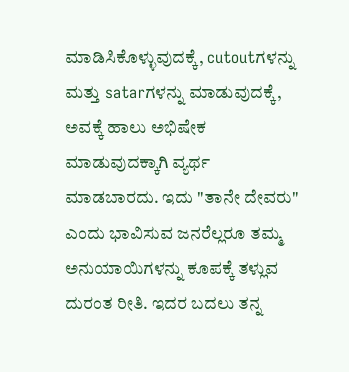ಮಾಡಿಸಿಕೊಳ್ಳುವುದಕ್ಕೆ, cutoutಗಳನ್ನು ಮತ್ತು satarಗಳನ್ನು ಮಾಡುವುದಕ್ಕೆ, ಅವಕ್ಕೆ ಹಾಲು ಅಭಿಷೇಕ ಮಾಡುವುದಕ್ಕಾಗಿ ವ್ಯರ್ಥ ಮಾಡಬಾರದು. ಇದು "ತಾನೇ ದೇವರು" ಎಂದು ಭಾವಿಸುವ ಜನರೆಲ್ಲರೂ ತಮ್ಮ ಅನುಯಾಯಿಗಳನ್ನು ಕೂಪಕ್ಕೆ ತಳ್ಲುವ ದುರಂತ ರೀತಿ. ಇದರ ಬದಲು ತನ್ನ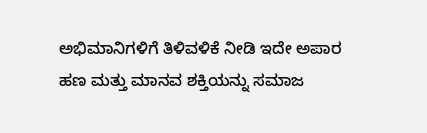ಅಭಿಮಾನಿಗಳಿಗೆ ತಿಳಿವಳಿಕೆ ನೀಡಿ ಇದೇ ಅಪಾರ ಹಣ ಮತ್ತು ಮಾನವ ಶಕ್ತಿಯನ್ನು ಸಮಾಜ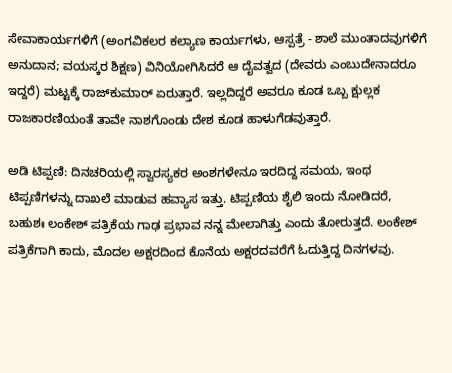ಸೇವಾಕಾರ್ಯಗಳಿಗೆ (ಅಂಗವಿಕಲರ ಕಲ್ಯಾಣ ಕಾರ್ಯಗಳು, ಆಸ್ಪತ್ರೆ - ಶಾಲೆ ಮುಂತಾದವುಗಳಿಗೆ ಅನುದಾನ; ವಯಸ್ಕರ ಶಿಕ್ಷಣ) ವಿನಿಯೋಗಿಸಿದರೆ ಆ ದೈವತ್ವದ (ದೇವರು ಎಂಬುದೇನಾದರೂ ಇದ್ದರೆ) ಮಟ್ಟಕ್ಕೆ ರಾಜ್‍ಕುಮಾರ್ ಏರುತ್ತಾರೆ. ಇಲ್ಲದಿದ್ದರೆ ಅವರೂ ಕೂಡ ಒಬ್ಬ ಕ್ಷುಲ್ಲಕ ರಾಜಕಾರಣಿಯಂತೆ ತಾವೇ ನಾಶಗೊಂಡು ದೇಶ ಕೂಡ ಹಾಳುಗೆಡವುತ್ತಾರೆ.

ಅಡಿ ಟಿಪ್ಪಣಿ: ದಿನಚರಿಯಲ್ಲಿ ಸ್ವಾರಸ್ಯಕರ ಅಂಶಗಳೇನೂ ಇರದಿದ್ದ ಸಮಯ, ಇಂಥ ಟಿಪ್ಪಣಿಗಳನ್ನು ದಾಖಲೆ ಮಾಡುವ ಹವ್ಯಾಸ ಇತ್ತು. ಟಿಪ್ಪಣಿಯ ಶೈಲಿ ಇಂದು ನೋಡಿದರೆ, ಬಹುಶಃ ಲಂಕೇಶ್ ಪತ್ರಿಕೆಯ ಗಾಢ ಪ್ರಭಾವ ನನ್ನ ಮೇಲಾಗಿತ್ತು ಎಂದು ತೋರುತ್ತದೆ. ಲಂಕೇಶ್ ಪತ್ರಿಕೆಗಾಗಿ ಕಾದು, ಮೊದಲ ಅಕ್ಷರದಿಂದ ಕೊನೆಯ ಅಕ್ಷರದವರೆಗೆ ಓದುತ್ತಿದ್ದ ದಿನಗಳವು.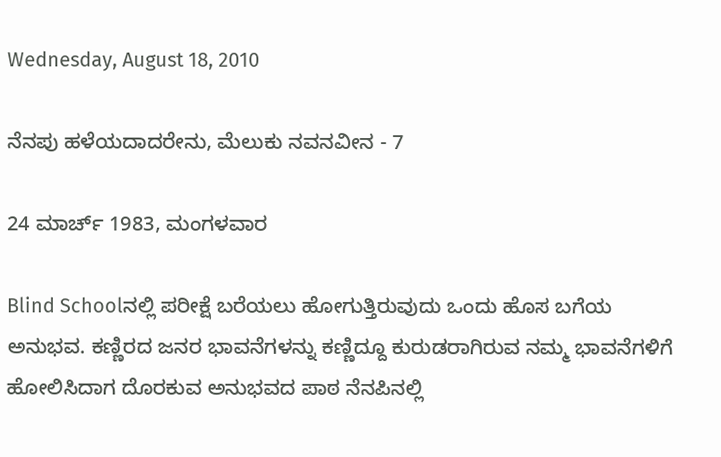Wednesday, August 18, 2010

ನೆನಪು ಹಳೆಯದಾದರೇನು, ಮೆಲುಕು ನವನವೀನ - 7

24 ಮಾರ್ಚ್ 1983, ಮಂಗಳವಾರ

Blind Schoolನಲ್ಲಿ ಪರೀಕ್ಷೆ ಬರೆಯಲು ಹೋಗುತ್ತಿರುವುದು ಒಂದು ಹೊಸ ಬಗೆಯ ಅನುಭವ. ಕಣ್ಣಿರದ ಜನರ ಭಾವನೆಗಳನ್ನು ಕಣ್ಣಿದ್ದೂ ಕುರುಡರಾಗಿರುವ ನಮ್ಮ ಭಾವನೆಗಳಿಗೆ ಹೋಲಿಸಿದಾಗ ದೊರಕುವ ಅನುಭವದ ಪಾಠ ನೆನಪಿನಲ್ಲಿ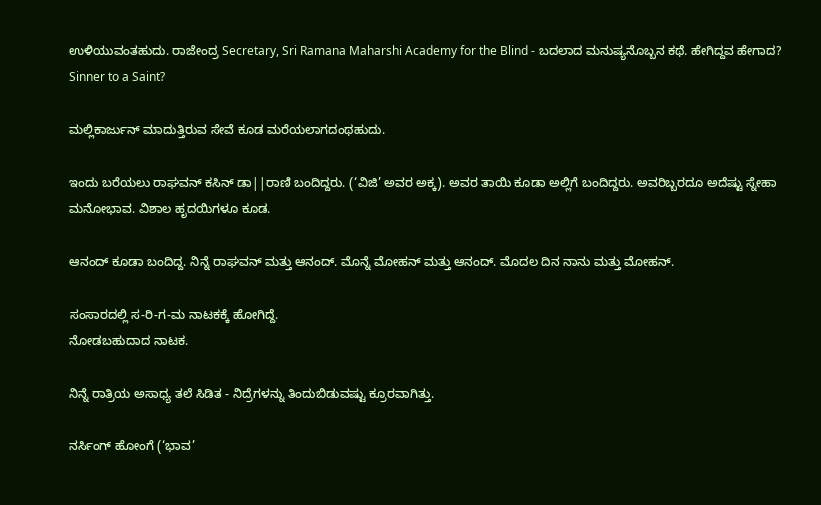ಉಳಿಯುವಂತಹುದು. ರಾಜೇಂದ್ರ Secretary, Sri Ramana Maharshi Academy for the Blind - ಬದಲಾದ ಮನುಷ್ಯನೊಬ್ಬನ ಕಥೆ. ಹೇಗಿದ್ದವ ಹೇಗಾದ? Sinner to a Saint?

ಮಲ್ಲಿಕಾರ್ಜುನ್ ಮಾದುತ್ತಿರುವ ಸೇವೆ ಕೂಡ ಮರೆಯಲಾಗದಂಥಹುದು.

ಇಂದು ಬರೆಯಲು ರಾಘವನ್ ಕಸಿನ್ ಡಾ||ರಾಣಿ ಬಂದಿದ್ದರು. (‘ವಿಜಿ’ ಅವರ ಅಕ್ಕ). ಅವರ ತಾಯಿ ಕೂಡಾ ಅಲ್ಲಿಗೆ ಬಂದಿದ್ದರು. ಅವರಿಬ್ಬರದೂ ಅದೆಷ್ಟು ಸ್ನೇಹಾ ಮನೋಭಾವ. ವಿಶಾಲ ಹೃದಯಿಗಳೂ ಕೂಡ.

ಆನಂದ್ ಕೂಡಾ ಬಂದಿದ್ದ. ನಿನ್ನೆ ರಾಘವನ್ ಮತ್ತು ಆನಂದ್. ಮೊನ್ನೆ ಮೋಹನ್ ಮತ್ತು ಆನಂದ್. ಮೊದಲ ದಿನ ನಾನು ಮತ್ತು ಮೋಹನ್.

ಸಂಸಾರದಲ್ಲಿ ಸ-ರಿ-ಗ-ಮ ನಾಟಕಕ್ಕೆ ಹೋಗಿದ್ದೆ.
ನೋಡಬಹುದಾದ ನಾಟಕ.

ನಿನ್ನೆ ರಾತ್ರಿಯ ಅಸಾಧ್ಯ ತಲೆ ಸಿಡಿತ - ನಿದ್ರೆಗಳನ್ನು ತಿಂದುಬಿಡುವಷ್ಟು ಕ್ರೂರವಾಗಿತ್ತು.

ನರ್ಸಿಂಗ್ ಹೋಂಗೆ (‘ಭಾವ’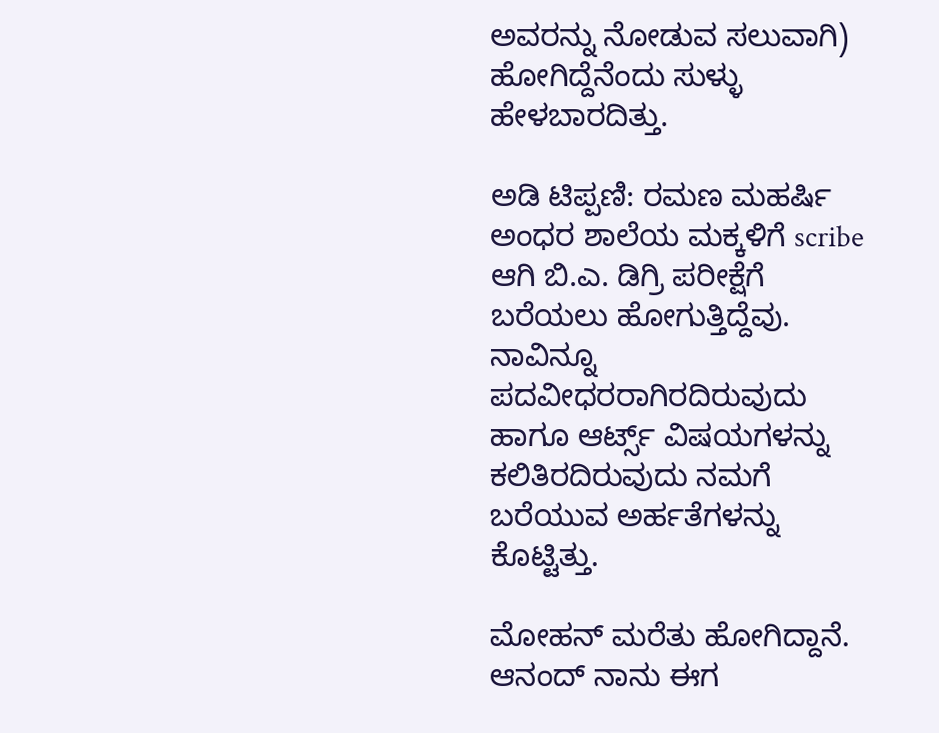ಅವರನ್ನು ನೋಡುವ ಸಲುವಾಗಿ) ಹೋಗಿದ್ದೆನೆಂದು ಸುಳ್ಳು ಹೇಳಬಾರದಿತ್ತು.

ಅಡಿ ಟಿಪ್ಪಣಿ: ರಮಣ ಮಹರ್ಷಿ ಅಂಧರ ಶಾಲೆಯ ಮಕ್ಕಳಿಗೆ scribe ಆಗಿ ಬಿ.ಎ. ಡಿಗ್ರಿ ಪರೀಕ್ಷೆಗೆ ಬರೆಯಲು ಹೋಗುತ್ತಿದ್ದೆವು. ನಾವಿನ್ನೂ ಪದವೀಧರರಾಗಿರದಿರುವುದು ಹಾಗೂ ಆರ್ಟ್ಸ್ ವಿಷಯಗಳನ್ನು ಕಲಿತಿರದಿರುವುದು ನಮಗೆ ಬರೆಯುವ ಅರ್ಹತೆಗಳನ್ನು ಕೊಟ್ಟಿತ್ತು.

ಮೋಹನ್ ಮರೆತು ಹೋಗಿದ್ದಾನೆ. ಆನಂದ್ ನಾನು ಈಗ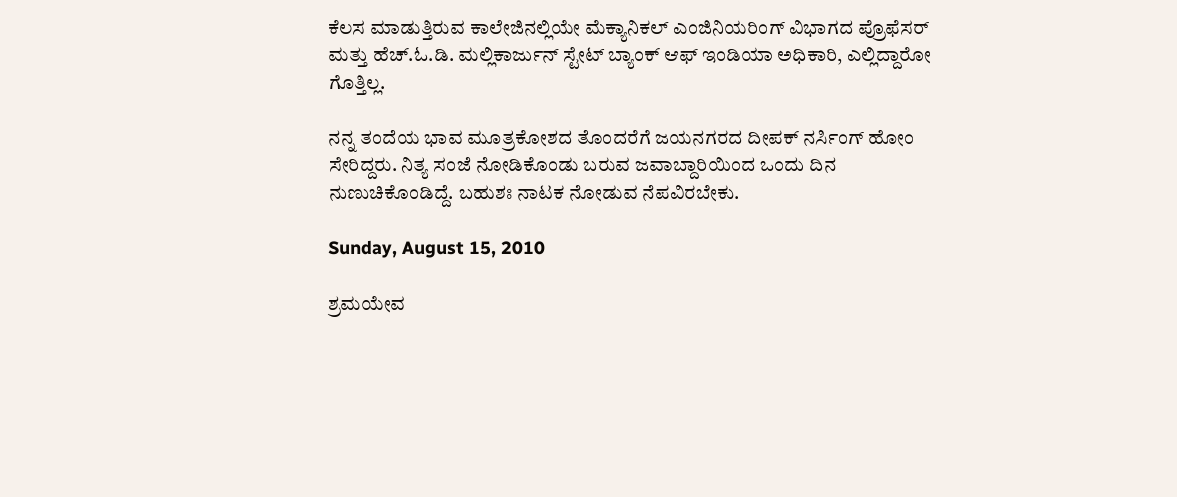ಕೆಲಸ ಮಾಡುತ್ತಿರುವ ಕಾಲೇಜಿನಲ್ಲಿಯೇ ಮೆಕ್ಯಾನಿಕಲ್ ಎಂಜಿನಿಯರಿಂಗ್ ವಿಭಾಗದ ಪ್ರೊಫೆಸರ್ ಮತ್ತು ಹೆಚ್.ಓ.ಡಿ. ಮಲ್ಲಿಕಾರ್ಜುನ್ ಸ್ಟೇಟ್ ಬ್ಯಾಂಕ್ ಆಫ್ ಇಂಡಿಯಾ ಅಧಿಕಾರಿ, ಎಲ್ಲಿದ್ದಾರೋ ಗೊತ್ತಿಲ್ಲ.

ನನ್ನ ತಂದೆಯ ಭಾವ ಮೂತ್ರಕೋಶದ ತೊಂದರೆಗೆ ಜಯನಗರದ ದೀಪಕ್ ನರ್ಸಿಂಗ್ ಹೋಂ ಸೇರಿದ್ದರು. ನಿತ್ಯ ಸಂಜೆ ನೋಡಿಕೊಂಡು ಬರುವ ಜವಾಬ್ದಾರಿಯಿಂದ ಒಂದು ದಿನ ನುಣುಚಿಕೊಂಡಿದ್ದೆ. ಬಹುಶಃ ನಾಟಕ ನೋಡುವ ನೆಪವಿರಬೇಕು.

Sunday, August 15, 2010

ಶ್ರಮಯೇವ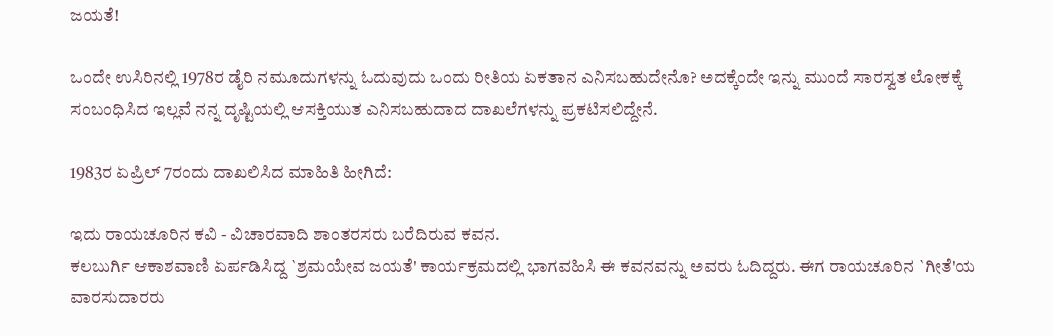ಜಯತೆ!

ಒಂದೇ ಉಸಿರಿನಲ್ಲಿ 1978ರ ಡೈರಿ ನಮೂದುಗಳನ್ನು ಓದುವುದು ಒಂದು ರೀತಿಯ ಏಕತಾನ ಎನಿಸಬಹುದೇನೊ? ಅದಕ್ಕೆಂದೇ ಇನ್ನು ಮುಂದೆ ಸಾರಸ್ವತ ಲೋಕಕ್ಕೆ ಸಂಬಂಧಿಸಿದ ಇಲ್ಲವೆ ನನ್ನ ದೃಷ್ಟಿಯಲ್ಲಿ ಆಸಕ್ತಿಯುತ ಎನಿಸಬಹುದಾದ ದಾಖಲೆಗಳನ್ನು ಪ್ರಕಟಿಸಲಿದ್ದೇನೆ.

1983ರ ಏಪ್ರಿಲ್ 7ರಂದು ದಾಖಲಿಸಿದ ಮಾಹಿತಿ ಹೀಗಿದೆ:

ಇದು ರಾಯಚೂರಿನ ಕವಿ - ವಿಚಾರವಾದಿ ಶಾಂತರಸರು ಬರೆದಿರುವ ಕವನ.
ಕಲಬುರ್ಗಿ ಆಕಾಶವಾಣಿ ಏರ್ಪಡಿಸಿದ್ದ `ಶ್ರಮಯೇವ ಜಯತೆ' ಕಾರ್ಯಕ್ರಮದಲ್ಲಿ ಭಾಗವಹಿಸಿ ಈ ಕವನವನ್ನು ಅವರು ಓದಿದ್ದರು. ಈಗ ರಾಯಚೂರಿನ `ಗೀತೆ'ಯ ವಾರಸುದಾರರು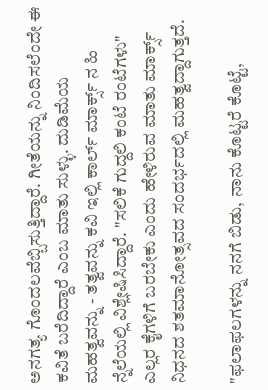ಅನಗತ್ಯ ಗೊಂದಲವೆಬ್ಬಿಸುತ್ತಿದ್ದಾರೆ. ಗೀತೆಯನ್ನು ನಿಂದಿಸಲೆಂದೇ ಈ ಕವಿತೆ ಬರೆದಿದ್ದಾರೆ ಎಂಬ ಮಾತು ಸುಳ್ಳು. ದುಡಿಮೆಯ ಮಹತ್ವವನ್ನು - ತತ್ವವನ್ನು ಕವಿ ಇಲ್ಲಿ ಕಾರ್ಲ್ ಮಾರ್ಕ್ಸ್ ನ ಹಿ
ನ್ನೆಲೆಯಲ್ಲಿ ವಿಶ್ಲೇಷಿಸಿದ್ದಾರೆ. "ಸಲಿಕೆ ಗುದ್ದಲಿ ಕಂಟೆ ರಂಟೆಗಳು" ಎಲ್ಲರ ಕೈಗಳಿಗೆ ಬರಬೇಕು ಎಂದು ಹೇಳಿರುವ ಮಾತು ಮಾರ್ಕ್ಸ್ ನಿಧನದ ಶತಮಾನೋತ್ಸವದ ಸಂದರ್ಭದಲ್ಲಿ ಮಹತ್ವದ್ದಾಗುತ್ತದೆ.

"ಫಲಾಫಲಗಳನ್ನು ನನಗೆ ಬಿಡು, ನಾನು ಕೊಟ್ಟರೆ ಕೊಟ್ಟೆ,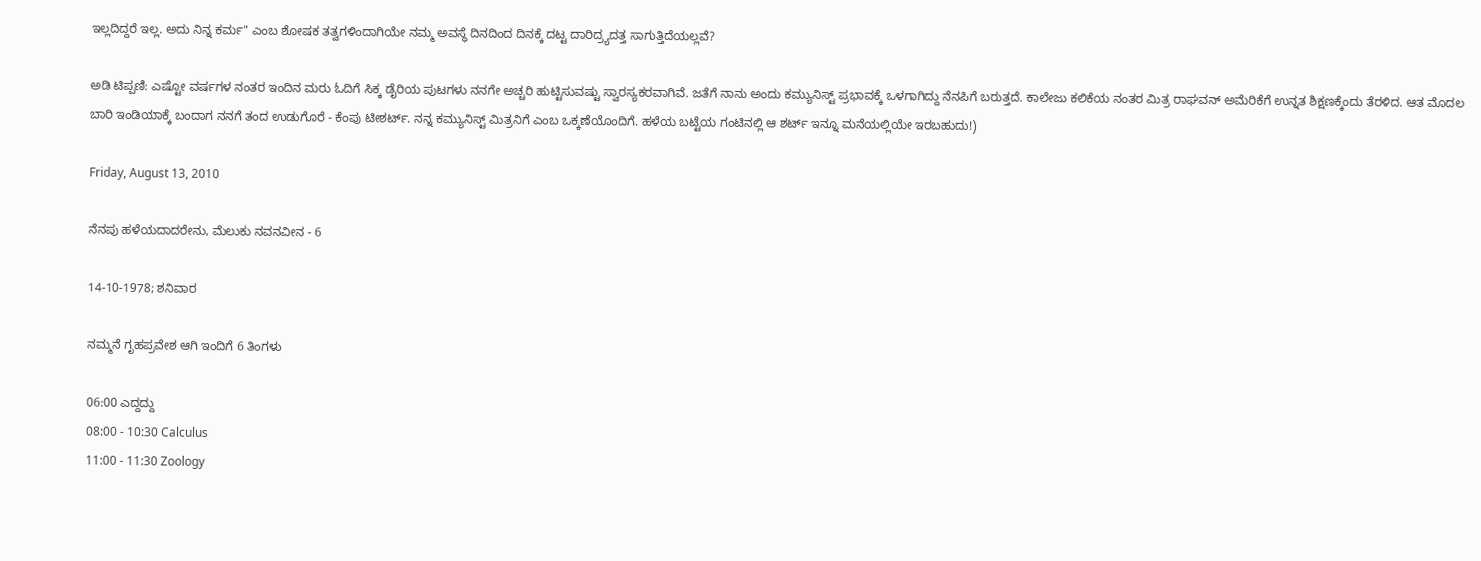ಇಲ್ಲದಿದ್ದರೆ ಇಲ್ಲ. ಅದು ನಿನ್ನ ಕರ್ಮ" ಎಂಬ ಶೋಷಕ ತತ್ವಗಳಿಂದಾಗಿಯೇ ನಮ್ಮ ಅವಸ್ಥೆ ದಿನದಿಂದ ದಿನಕ್ಕೆ ದಟ್ಟ ದಾರಿದ್ರ್ಯದತ್ತ ಸಾಗುತ್ತಿದೆಯಲ್ಲವೆ?

ಅಡಿ ಟಿಪ್ಪಣಿ: ಎಷ್ಟೋ ವರ್ಷಗಳ ನಂತರ ಇಂದಿನ ಮರು ಓದಿಗೆ ಸಿಕ್ಕ ಡೈರಿಯ ಪುಟಗಳು ನನಗೇ ಅಚ್ಚರಿ ಹುಟ್ಟಿಸುವಷ್ಟು ಸ್ವಾರಸ್ಯಕರವಾಗಿವೆ. ಜತೆಗೆ ನಾನು ಅಂದು ಕಮ್ಯುನಿಸ್ಟ್ ಪ್ರಭಾವಕ್ಕೆ ಒಳಗಾಗಿದ್ದು ನೆನಪಿಗೆ ಬರುತ್ತದೆ. ಕಾಲೇಜು ಕಲಿಕೆಯ ನಂತರ ಮಿತ್ರ ರಾಘವನ್ ಅಮೆರಿಕೆಗೆ ಉನ್ನತ ಶಿಕ್ಷಣಕ್ಕೆಂದು ತೆರಳಿದ. ಆತ ಮೊದಲ ಬಾರಿ ಇಂಡಿಯಾಕ್ಕೆ ಬಂದಾಗ ನನಗೆ ತಂದ ಉಡುಗೊರೆ - ಕೆಂಪು ಟೀಶರ್ಟ್. ನನ್ನ ಕಮ್ಯುನಿಸ್ಟ್ ಮಿತ್ರನಿಗೆ ಎಂಬ ಒಕ್ಕಣೆಯೊಂದಿಗೆ. ಹಳೆಯ ಬಟ್ಟೆಯ ಗಂಟಿನಲ್ಲಿ ಆ ಶರ್ಟ್ ಇನ್ನೂ ಮನೆಯಲ್ಲಿಯೇ ಇರಬಹುದು!)

Friday, August 13, 2010

ನೆನಪು ಹಳೆಯದಾದರೇನು, ಮೆಲುಕು ನವನವೀನ - 6

14-10-1978; ಶನಿವಾರ

ನಮ್ಮನೆ ಗೃಹಪ್ರವೇಶ ಆಗಿ ಇಂದಿಗೆ 6 ತಿಂಗಳು

06:00 ಎದ್ದದ್ದು
08:00 - 10:30 Calculus
11:00 - 11:30 Zoology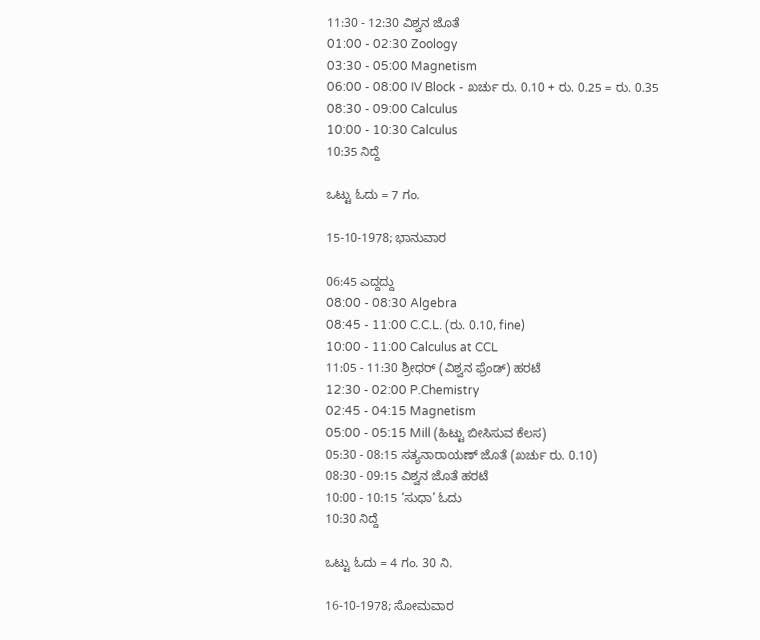11:30 - 12:30 ವಿಶ್ವನ ಜೊತೆ
01:00 - 02:30 Zoology
03:30 - 05:00 Magnetism
06:00 - 08:00 IV Block - ಖರ್ಚು ರು. 0.10 + ರು. 0.25 = ರು. 0.35
08:30 - 09:00 Calculus
10:00 - 10:30 Calculus
10:35 ನಿದ್ದೆ

ಒಟ್ಟು ಓದು = 7 ಗಂ.

15-10-1978; ಭಾನುವಾರ

06:45 ಎದ್ದದ್ದು
08:00 - 08:30 Algebra
08:45 - 11:00 C.C.L. (ರು. 0.10, fine)
10:00 - 11:00 Calculus at CCL
11:05 - 11:30 ಶ್ರೀಧರ್ (ವಿಶ್ವನ ಫ್ರೆಂಡ್) ಹರಟೆ
12:30 - 02:00 P.Chemistry
02:45 - 04:15 Magnetism
05:00 - 05:15 Mill (ಹಿಟ್ಟು ಬೀಸಿಸುವ ಕೆಲಸ)
05:30 - 08:15 ಸತ್ಯನಾರಾಯಣ್ ಜೊತೆ (ಖರ್ಚು ರು. 0.10)
08:30 - 09:15 ವಿಶ್ವನ ಜೊತೆ ಹರಟೆ
10:00 - 10:15 ‘ಸುಧಾ’ ಓದು
10:30 ನಿದ್ದೆ

ಒಟ್ಟು ಓದು = 4 ಗಂ. 30 ನಿ.

16-10-1978; ಸೋಮವಾರ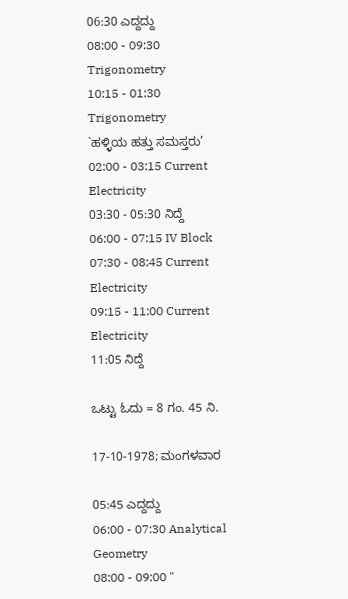06:30 ಎದ್ದದ್ದು
08:00 - 09:30 Trigonometry
10:15 - 01:30 Trigonometry
`ಹಳ್ಳಿಯ ಹತ್ತು ಸಮಸ್ತರು’
02:00 - 03:15 Current Electricity
03:30 - 05:30 ನಿದ್ದೆ
06:00 - 07:15 IV Block
07:30 - 08:45 Current Electricity
09:15 - 11:00 Current Electricity
11:05 ನಿದ್ದೆ

ಒಟ್ಟು ಓದು = 8 ಗಂ. 45 ನಿ.

17-10-1978; ಮಂಗಳವಾರ

05:45 ಎದ್ದದ್ದು
06:00 - 07:30 Analytical Geometry
08:00 - 09:00 "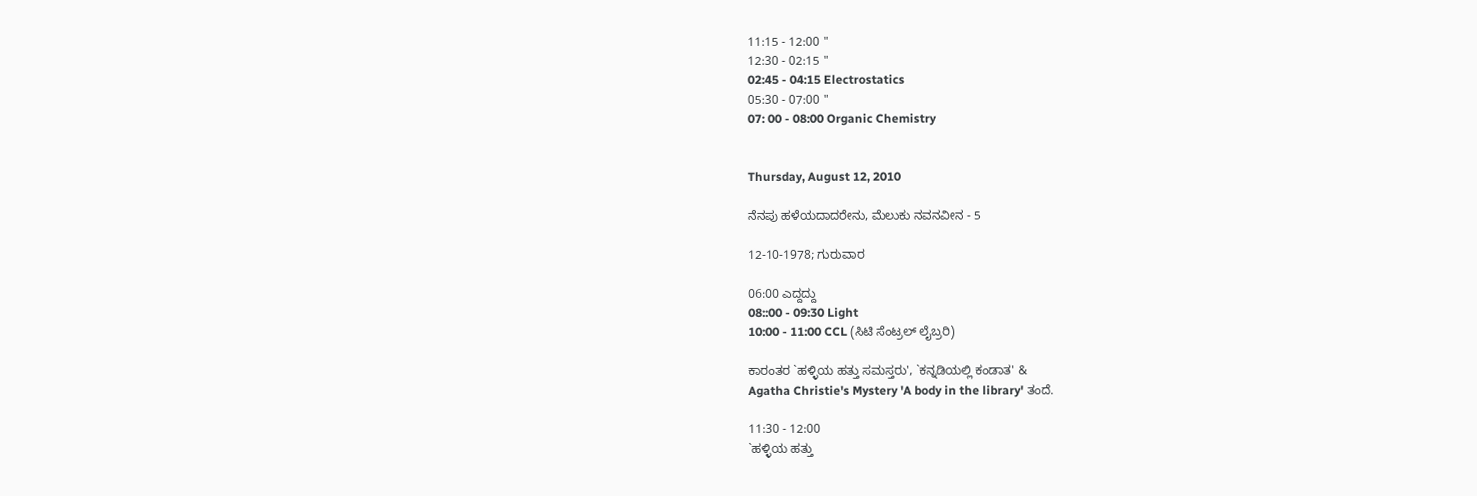11:15 - 12:00 "
12:30 - 02:15 "
02:45 - 04:15 Electrostatics
05:30 - 07:00 "
07: 00 - 08:00 Organic Chemistry


Thursday, August 12, 2010

ನೆನಪು ಹಳೆಯದಾದರೇನು, ಮೆಲುಕು ನವನವೀನ - 5

12-10-1978; ಗುರುವಾರ

06:00 ಎದ್ದದ್ದು
08::00 - 09:30 Light
10:00 - 11:00 CCL (ಸಿಟಿ ಸೆಂಟ್ರಲ್ ಲೈಬ್ರರಿ)

ಕಾರಂತರ `ಹಳ್ಳಿಯ ಹತ್ತು ಸಮಸ್ತರು', `ಕನ್ನಡಿಯಲ್ಲಿ ಕಂಡಾತ' &
Agatha Christie's Mystery 'A body in the library' ತಂದೆ.

11:30 - 12:00
`ಹಳ್ಳಿಯ ಹತ್ತು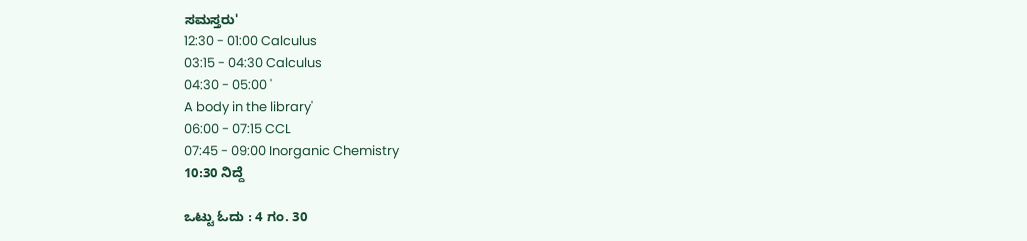ಸಮಸ್ತರು'
12:30 - 01:00 Calculus
03:15 - 04:30 Calculus
04:30 - 05:00 '
A body in the library'
06:00 - 07:15 CCL
07:45 - 09:00 Inorganic Chemistry
10:30 ನಿದ್ದೆ

ಒಟ್ಟು ಓದು : 4 ಗಂ. 30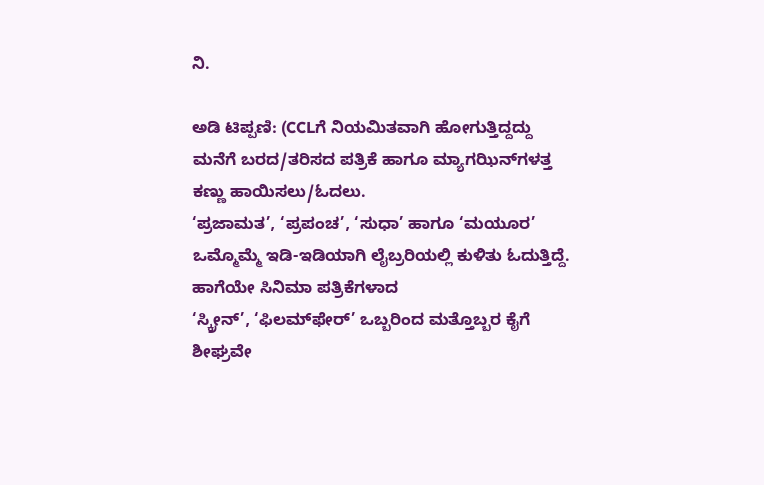ನಿ.

ಅಡಿ ಟಿಪ್ಪಣಿ: (CCLಗೆ ನಿಯಮಿತವಾಗಿ ಹೋಗುತ್ತಿದ್ದದ್ದು ಮನೆಗೆ ಬರದ/ತರಿಸದ ಪತ್ರಿಕೆ ಹಾಗೂ ಮ್ಯಾಗಝಿನ್‍ಗಳತ್ತ ಕಣ್ಣು ಹಾಯಿಸಲು/ಓದಲು.
‘ಪ್ರಜಾಮತ’, ‘ಪ್ರಪಂಚ’, ‘ಸುಧಾ’ ಹಾಗೂ ‘ಮಯೂರ’ ಒಮ್ಮೊಮ್ಮೆ ಇಡಿ-ಇಡಿಯಾಗಿ ಲೈಬ್ರರಿಯಲ್ಲಿ ಕುಳಿತು ಓದುತ್ತಿದ್ದೆ. ಹಾಗೆಯೇ ಸಿನಿಮಾ ಪತ್ರಿಕೆಗಳಾದ
‘ಸ್ಕ್ರೀನ್’, ‘ಫಿಲಮ್‍ಫೇರ್’ ಒಬ್ಬರಿಂದ ಮತ್ತೊಬ್ಬರ ಕೈಗೆ ಶೀಘ್ರವೇ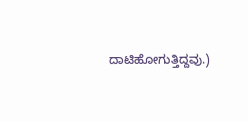ದಾಟಿಹೋಗುತ್ತಿದ್ದವು.)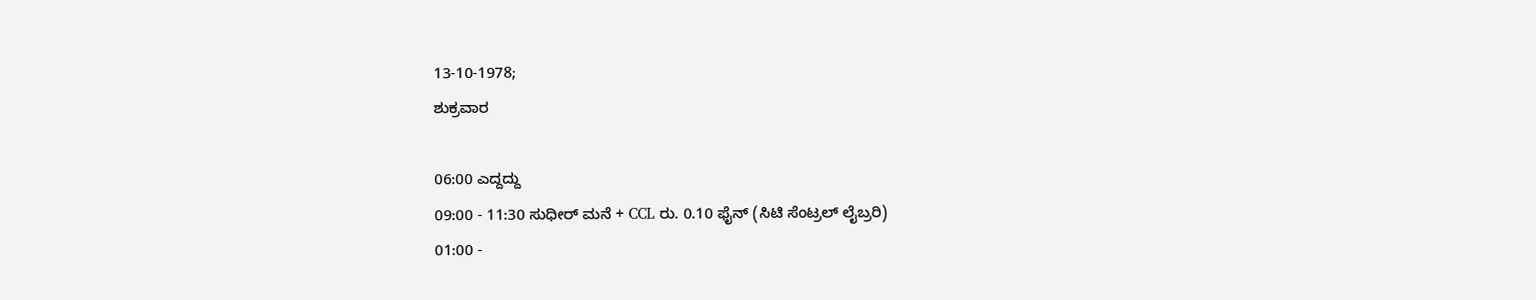13-10-1978;
ಶುಕ್ರವಾರ

06:00 ಎದ್ದದ್ದು
09:00 - 11:30 ಸುಧೀರ್ ಮನೆ + CCL ರು. 0.10 ಫೈನ್ (ಸಿಟಿ ಸೆಂಟ್ರಲ್ ಲೈಬ್ರರಿ)
01:00 -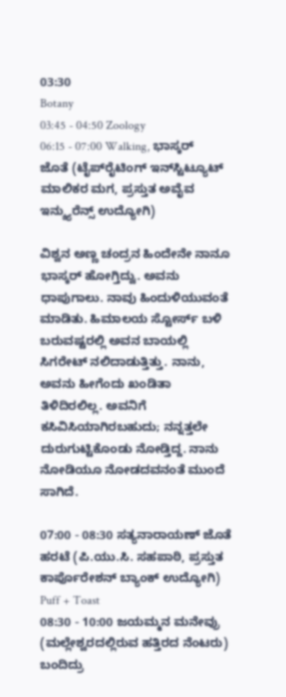03:30
Botany
03:45 - 04:50 Zoology
06:15 - 07:00 Walking, ಭಾಸ್ಕರ್ ಜೊತೆ (ಟೈಪ್‍ರೈಟಿಂಗ್ ಇನ್‍ಸ್ಟಿಟ್ಯೂಟ್ ಮಾಲಿಕರ ಮಗ, ಪ್ರಸ್ತುತ ಅವೈವ ಇನ್ಶ್ಯುರೆನ್ಸ್ ಉದ್ಯೋಗಿ)

ವಿಶ್ವನ ಅಣ್ಣ ಚಂದ್ರನ ಹಿಂದೇನೇ ನಾನೂ ಭಾಸ್ಕರ್ ಹೋಗ್ತಿದ್ವು. ಅವನು ಧಾಪುಗಾಲು. ನಾವು ಹಿಂದುಳಿಯುವಂತೆ ಮಾಡಿತು. ಹಿಮಾಲಯ ಸ್ಟೋರ್ಸ್ ಬಳಿ
ಬರುವಷ್ಟರಲ್ಲಿ ಅವನ ಬಾಯಲ್ಲಿ ಸಿಗರೇಟ್ ನಲಿದಾಡುತ್ತಿತ್ತು. ನಾನು, ಅವನು ಹೀಗೆಂದು ಖಂಡಿತಾ ತಿಳಿದಿರಲಿಲ್ಲ. ಅವನಿಗೆ ಕಸಿವಿಸಿಯಾಗಿರಬಹುದು; ನನ್ನತ್ತಲೇ
ದುರುಗುಟ್ಟಿಕೊಂಡು ನೋಡ್ತಿದ್ದ. ನಾನು ನೋಡಿಯೂ ನೋಡದವನಂತೆ ಮುಂದೆ ಸಾಗಿದೆ.

07:00 - 08:30 ಸತ್ಯನಾರಾಯಣ್ ಜೊತೆ ಹರಟೆ (ಪಿ.ಯು.ಸಿ. ಸಹಪಾಠಿ, ಪ್ರಸ್ತುತ ಕಾರ್ಪೊರೇಶನ್ ಬ್ಯಾಂಕ್ ಉದ್ಯೋಗಿ)
Puff + Toast
08:30 - 10:00 ಜಯಮ್ಮನ ಮನೇವ್ರು (ಮಲ್ಲೇಶ್ವರದಲ್ಲಿರುವ ಹತ್ತಿರದ ನೆಂಟರು) ಬಂದಿದ್ರು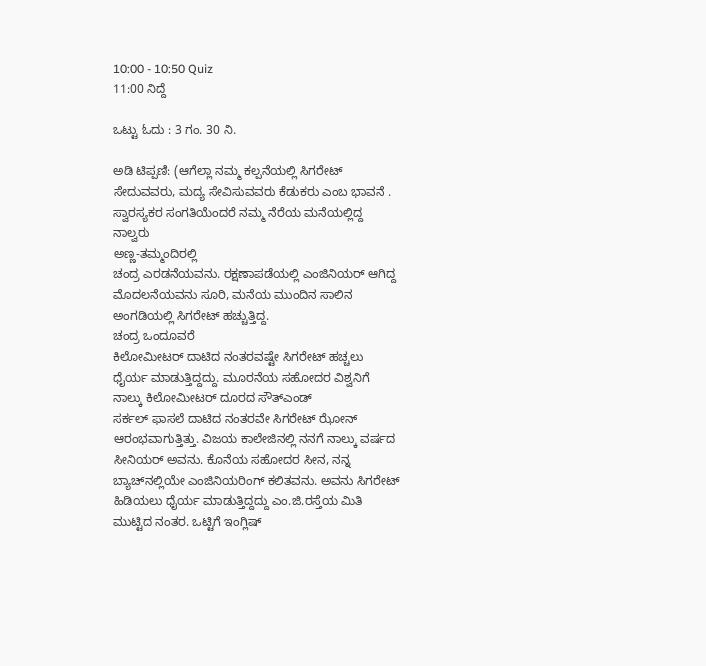10:00 - 10:50 Quiz
11:00 ನಿದ್ದೆ

ಒಟ್ಟು ಓದು : 3 ಗಂ. 30 ನಿ.

ಅಡಿ ಟಿಪ್ಪಣಿ: (ಆಗೆಲ್ಲಾ ನಮ್ಮ ಕಲ್ಪನೆಯಲ್ಲಿ ಸಿಗರೇಟ್ ಸೇದುವವರು, ಮದ್ಯ ಸೇವಿಸುವವರು ಕೆಡುಕರು ಎಂಬ ಭಾವನೆ . ಸ್ವಾರಸ್ಯಕರ ಸಂಗತಿಯೆಂದರೆ ನಮ್ಮ ನೆರೆಯ ಮನೆಯಲ್ಲಿದ್ದ ನಾಲ್ವರು
ಅಣ್ಣ-ತಮ್ಮಂದಿರಲ್ಲಿ
ಚಂದ್ರ ಎರಡನೆಯವನು. ರಕ್ಷಣಾಪಡೆಯಲ್ಲಿ ಎಂಜಿನಿಯರ್ ಆಗಿದ್ದ ಮೊದಲನೆಯವನು ಸೂರಿ, ಮನೆಯ ಮುಂದಿನ ಸಾಲಿನ ಅಂಗಡಿಯಲ್ಲಿ ಸಿಗರೇಟ್ ಹಚ್ಚುತ್ತಿದ್ದ.
ಚಂದ್ರ ಒಂದೂವರೆ
ಕಿಲೋಮೀಟರ್ ದಾಟಿದ ನಂತರವಷ್ಟೇ ಸಿಗರೇಟ್ ಹಚ್ಚಲು ಧೈರ್ಯ ಮಾಡುತ್ತಿದ್ದದ್ದು. ಮೂರನೆಯ ಸಹೋದರ ವಿಶ್ವನಿಗೆ ನಾಲ್ಕು ಕಿಲೋಮೀಟರ್ ದೂರದ ಸೌತ್‍ಎಂಡ್
ಸರ್ಕಲ್ ಫಾಸಲೆ ದಾಟಿದ ನಂತರವೇ ಸಿಗರೇಟ್ ಝೋನ್ ಆರಂಭವಾಗುತ್ತಿತ್ತು. ವಿಜಯ ಕಾಲೇಜಿನಲ್ಲಿ ನನಗೆ ನಾಲ್ಕು ವರ್ಷದ ಸೀನಿಯರ್ ಅವನು. ಕೊನೆಯ ಸಹೋದರ ಸೀನ, ನನ್ನ
ಬ್ಯಾಚ್‍ನಲ್ಲಿಯೇ ಎಂಜಿನಿಯರಿಂಗ್ ಕಲಿತವನು. ಅವನು ಸಿಗರೇಟ್ ಹಿಡಿಯಲು ಧೈರ್ಯ ಮಾಡುತ್ತಿದ್ದದ್ದು ಎಂ.ಜಿ.ರಸ್ತೆಯ ಮಿತಿ ಮುಟ್ಟಿದ ನಂತರ. ಒಟ್ಟಿಗೆ ಇಂಗ್ಲಿಷ್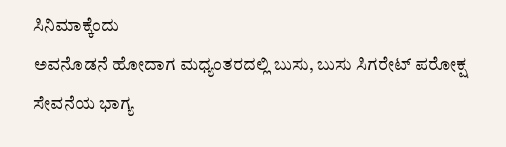ಸಿನಿಮಾಕ್ಕೆಂದು
ಅವನೊಡನೆ ಹೋದಾಗ ಮಧ್ಯಂತರದಲ್ಲಿ ಬುಸು, ಬುಸು ಸಿಗರೇಟ್ ಪರೋಕ್ಷ ಸೇವನೆಯ ಭಾಗ್ಯ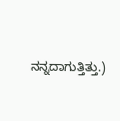ನನ್ನದಾಗುತ್ತಿತ್ತು.)